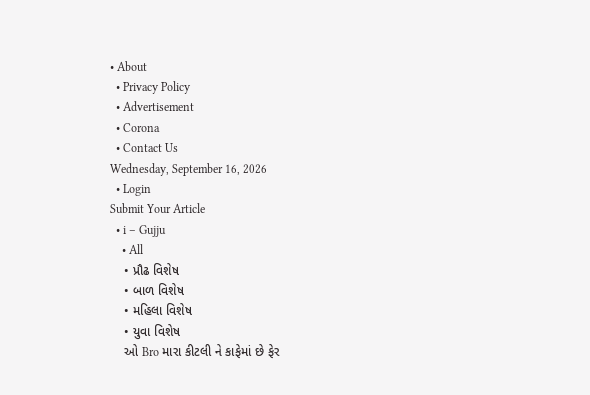• About
  • Privacy Policy
  • Advertisement
  • Corona
  • Contact Us
Wednesday, September 16, 2026
  • Login
Submit Your Article
  • i – Gujju
    • All
    • પ્રૌઢ વિશેષ
    • બાળ વિશેષ
    • મહિલા વિશેષ
    • યુવા વિશેષ
    ઓ Bro મારા કીટલી ને કાફેમાં છે ફેર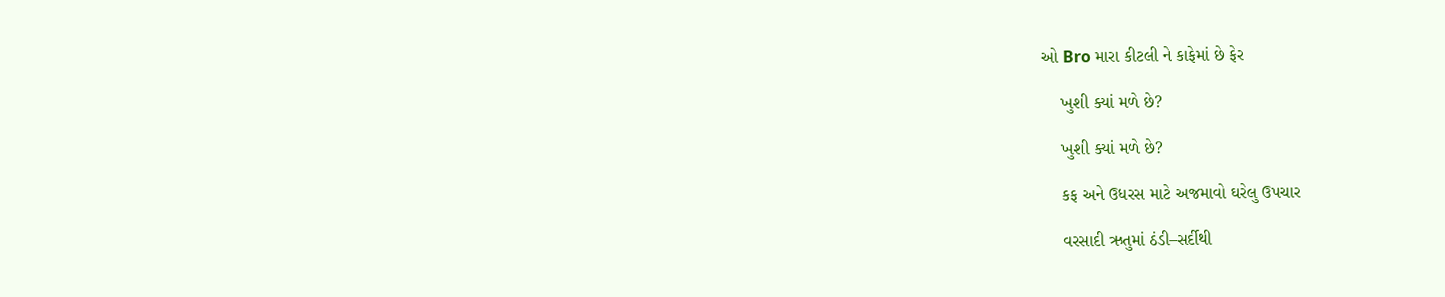ઓ Bro મારા કીટલી ને કાફેમાં છે ફેર

    ખુશી ક્યાં મળે છે?

    ખુશી ક્યાં મળે છે?

    કફ અને ઉધરસ માટે અજમાવો ઘરેલુ ઉપચાર

    વરસાદી ઋતુમાં ઠંડી–સર્દીથી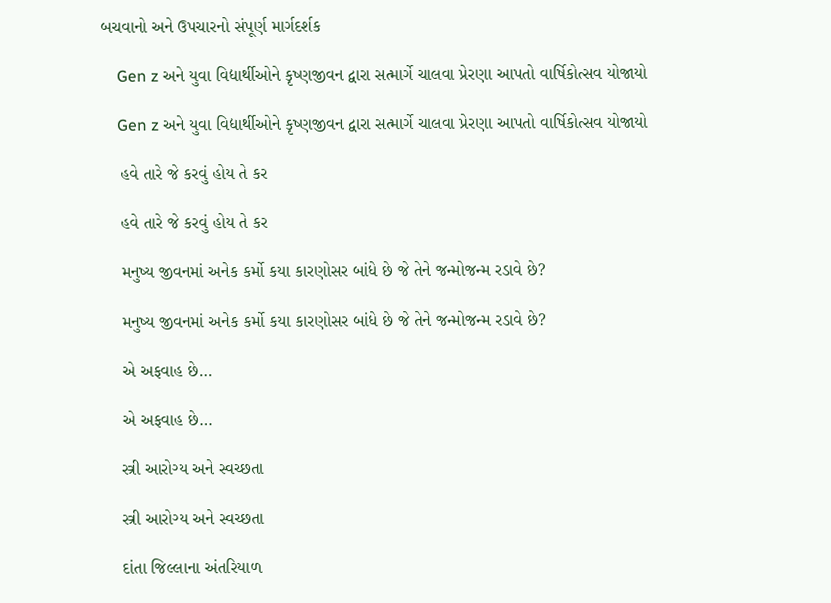બચવાનો અને ઉપચારનો સંપૂર્ણ માર્ગદર્શક

    Gen z અને યુવા વિદ્યાર્થીઓને કૃષ્ણજીવન દ્વારા સત્માર્ગે ચાલવા પ્રેરણા આપતો વાર્ષિકોત્સવ યોજાયો

    Gen z અને યુવા વિદ્યાર્થીઓને કૃષ્ણજીવન દ્વારા સત્માર્ગે ચાલવા પ્રેરણા આપતો વાર્ષિકોત્સવ યોજાયો

    હવે તારે જે કરવું હોય તે કર

    હવે તારે જે કરવું હોય તે કર

    મનુષ્ય જીવનમાં અનેક કર્મો કયા કારણોસર બાંધે છે જે તેને જન્મોજન્મ રડાવે છે?

    મનુષ્ય જીવનમાં અનેક કર્મો કયા કારણોસર બાંધે છે જે તેને જન્મોજન્મ રડાવે છે?

    એ અફવાહ છે…

    એ અફવાહ છે…

    સ્ત્રી આરોગ્ય અને સ્વચ્છતા

    સ્ત્રી આરોગ્ય અને સ્વચ્છતા

    દાંતા જિલ્લાના અંતરિયાળ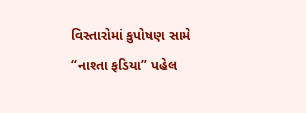વિસ્તારોમાં કુપોષણ સામે “નાશ્તા ફડિયા” પહેલ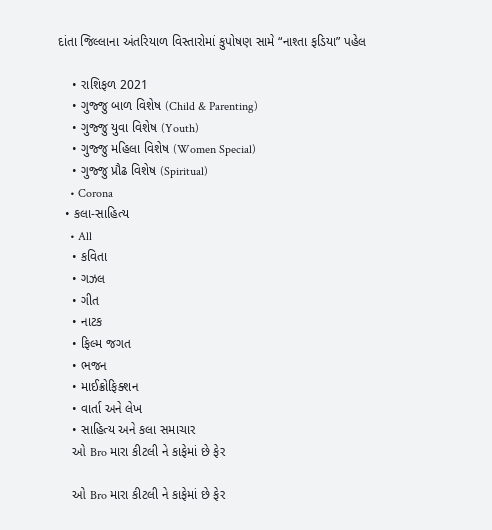દાંતા જિલ્લાના અંતરિયાળ વિસ્તારોમાં કુપોષણ સામે “નાશ્તા ફડિયા” પહેલ

    • રાશિફળ 2021
    • ગુજ્જુ બાળ વિશેષ (Child & Parenting)
    • ગુજ્જુ યુવા વિશેષ (Youth)
    • ગુજ્જુ મહિલા વિશેષ (Women Special)
    • ગુજ્જુ પ્રૌઢ વિશેષ (Spiritual)
    • Corona
  • કલા-સાહિત્ય
    • All
    • કવિતા
    • ગઝલ
    • ગીત
    • નાટક
    • ફિલ્મ જગત
    • ભજન
    • માઈક્રોફિક્શન
    • વાર્તા અને લેખ
    • સાહિત્ય અને કલા સમાચાર
    ઓ Bro મારા કીટલી ને કાફેમાં છે ફેર

    ઓ Bro મારા કીટલી ને કાફેમાં છે ફેર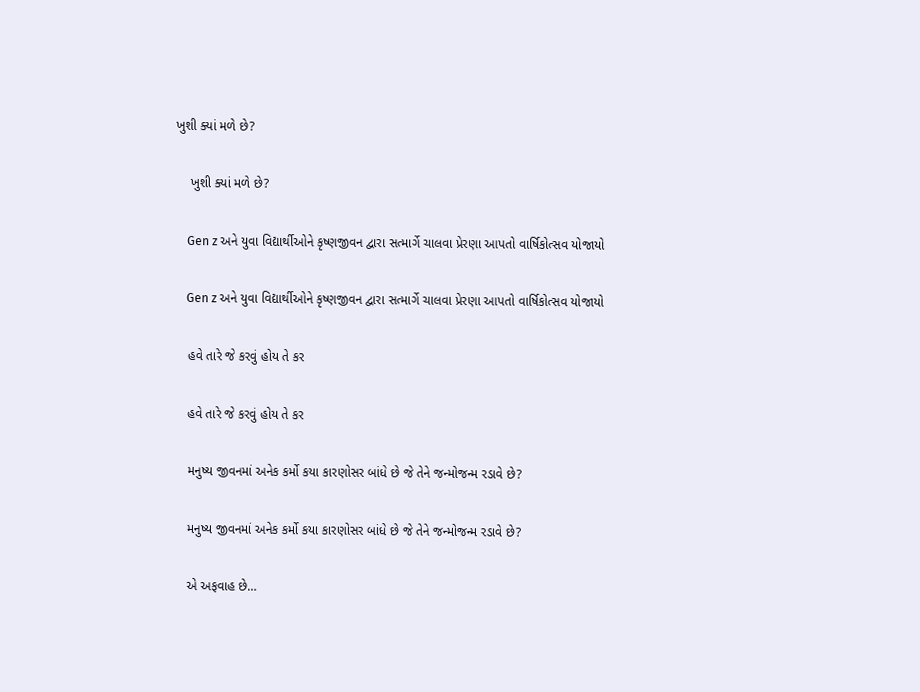ખુશી ક્યાં મળે છે?

    ખુશી ક્યાં મળે છે?

    Gen z અને યુવા વિદ્યાર્થીઓને કૃષ્ણજીવન દ્વારા સત્માર્ગે ચાલવા પ્રેરણા આપતો વાર્ષિકોત્સવ યોજાયો

    Gen z અને યુવા વિદ્યાર્થીઓને કૃષ્ણજીવન દ્વારા સત્માર્ગે ચાલવા પ્રેરણા આપતો વાર્ષિકોત્સવ યોજાયો

    હવે તારે જે કરવું હોય તે કર

    હવે તારે જે કરવું હોય તે કર

    મનુષ્ય જીવનમાં અનેક કર્મો કયા કારણોસર બાંધે છે જે તેને જન્મોજન્મ રડાવે છે?

    મનુષ્ય જીવનમાં અનેક કર્મો કયા કારણોસર બાંધે છે જે તેને જન્મોજન્મ રડાવે છે?

    એ અફવાહ છે…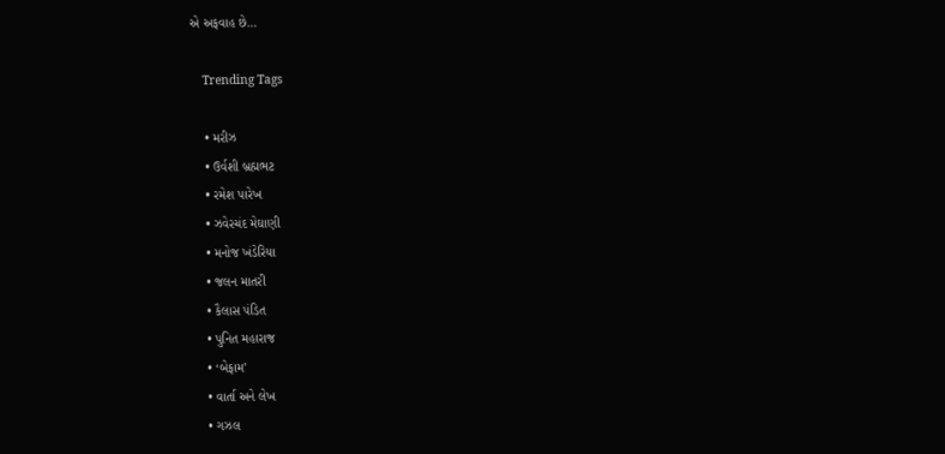એ અફવાહ છે…

    Trending Tags

    • મરીઝ
    • ઉર્વશી બ્રહ્મભટ
    • રમેશ પારેખ
    • ઝવેરચંદ મેઘાણી
    • મનોજ ખંડેરિયા
    • જલન માતરી
    • કૈલાસ પંડિત
    • પુનિત મહારાજ
    • ‘બેફામ’
    • વાર્તા અને લેખ
    • ગઝલ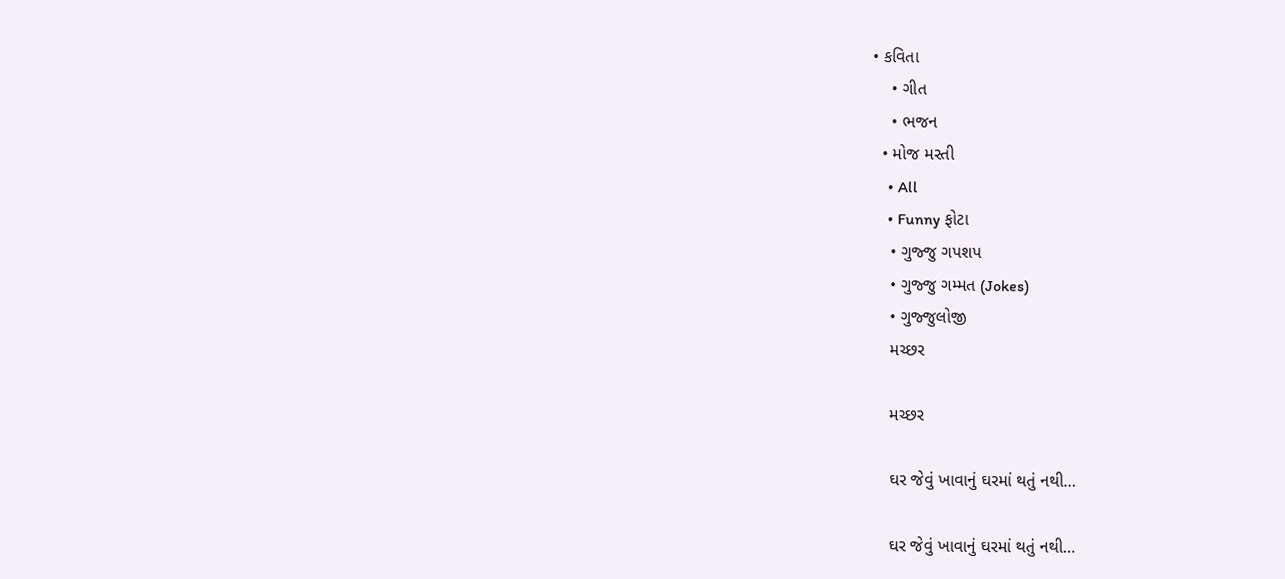• કવિતા
    • ગીત
    • ભજન
  • મોજ મસ્તી
    • All
    • Funny ફોટા
    • ગુજ્જુ ગપશપ
    • ગુજ્જુ ગમ્મત (Jokes)
    • ગુજ્જુલોજી
    મચ્છર

    મચ્છર

    ઘર જેવું ખાવાનું ઘરમાં થતું નથી…

    ઘર જેવું ખાવાનું ઘરમાં થતું નથી…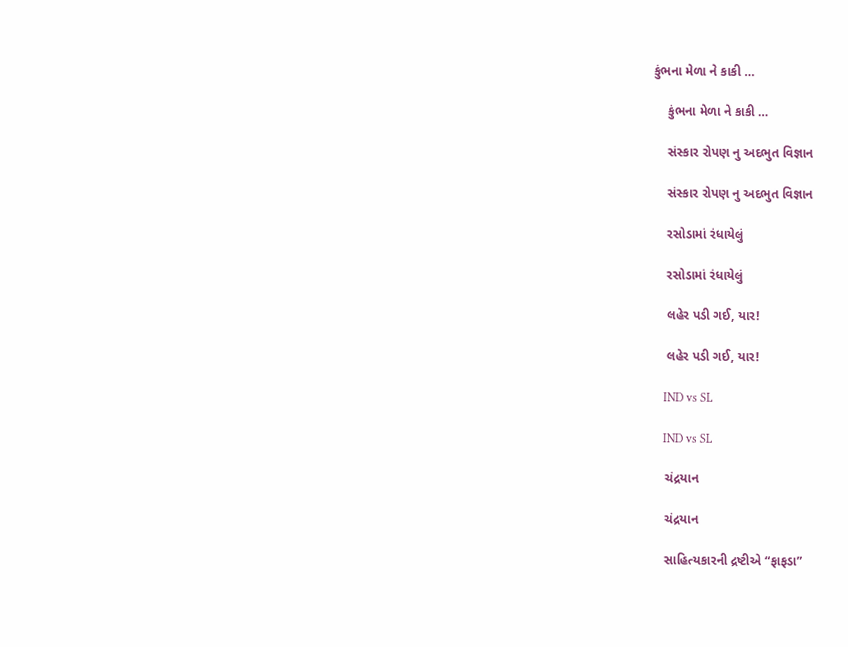કુંભના મેળા ને કાકી …

    કુંભના મેળા ને કાકી …

    સંસ્કાર રોપણ નુ અદભુત વિજ્ઞાન

    સંસ્કાર રોપણ નુ અદભુત વિજ્ઞાન

    રસોડામાં રંધાયેલું

    રસોડામાં રંધાયેલું

    લહેર પડી ગઈ, યાર!

    લહેર પડી ગઈ, યાર!

    IND vs SL

    IND vs SL

    ચંદ્રયાન

    ચંદ્રયાન

    સાહિત્યકારની દ્રષ્ટીએ “ફાફડા”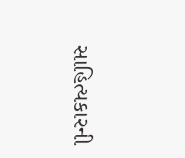સાહિત્યકારની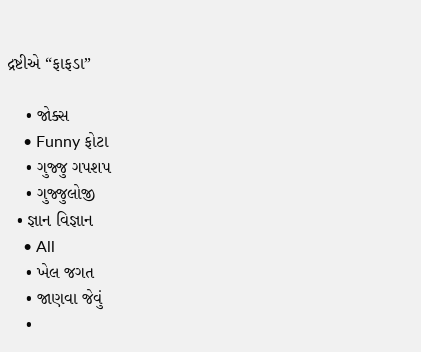દ્રષ્ટીએ “ફાફડા”

    • જોક્સ
    • Funny ફોટા
    • ગુજ્જુ ગપશપ
    • ગુજ્જુલોજી
  • જ્ઞાન વિજ્ઞાન
    • All
    • ખેલ જગત
    • જાણવા જેવું
    •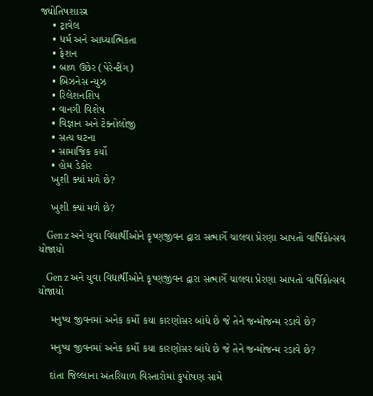જ્યોતિષશાસ્ત્ર
    • ટ્રાવેલ
    • ધર્મ અને આધ્યાત્મિકતા
    • ફેશન
    • બાળ ઉછેર (પેરેન્ટીંગ)
    • બિઝનેસ ન્યુઝ
    • રિલેશનશિપ
    • વાનગી વિશેષ
    • વિજ્ઞાન અને ટેક્નોલોજી
    • સત્ય ઘટના
    • સામાજિક કર્યો
    • હોમ ડેકોર
    ખુશી ક્યાં મળે છે?

    ખુશી ક્યાં મળે છે?

    Gen z અને યુવા વિદ્યાર્થીઓને કૃષ્ણજીવન દ્વારા સત્માર્ગે ચાલવા પ્રેરણા આપતો વાર્ષિકોત્સવ યોજાયો

    Gen z અને યુવા વિદ્યાર્થીઓને કૃષ્ણજીવન દ્વારા સત્માર્ગે ચાલવા પ્રેરણા આપતો વાર્ષિકોત્સવ યોજાયો

    મનુષ્ય જીવનમાં અનેક કર્મો કયા કારણોસર બાંધે છે જે તેને જન્મોજન્મ રડાવે છે?

    મનુષ્ય જીવનમાં અનેક કર્મો કયા કારણોસર બાંધે છે જે તેને જન્મોજન્મ રડાવે છે?

    દાંતા જિલ્લાના અંતરિયાળ વિસ્તારોમાં કુપોષણ સામે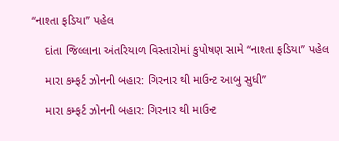“નાશ્તા ફડિયા” પહેલ

    દાંતા જિલ્લાના અંતરિયાળ વિસ્તારોમાં કુપોષણ સામે “નાશ્તા ફડિયા” પહેલ

    મારા કમ્ફર્ટ ઝોનની બહાર: ગિરનાર થી માઉન્ટ આબુ સુધી”

    મારા કમ્ફર્ટ ઝોનની બહાર: ગિરનાર થી માઉન્ટ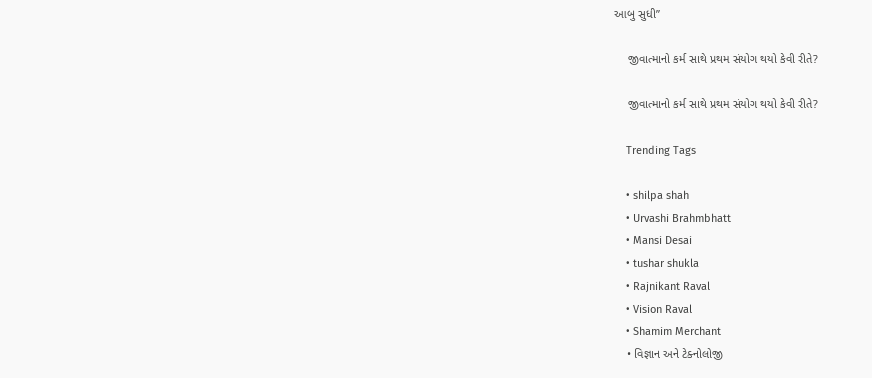આબુ સુધી”

    જીવાત્માનો કર્મ સાથે પ્રથમ સંયોગ થયો કેવી રીતે?

    જીવાત્માનો કર્મ સાથે પ્રથમ સંયોગ થયો કેવી રીતે?

    Trending Tags

    • shilpa shah
    • Urvashi Brahmbhatt
    • Mansi Desai
    • tushar shukla
    • Rajnikant Raval
    • Vision Raval
    • Shamim Merchant
    • વિજ્ઞાન અને ટેક્નોલોજી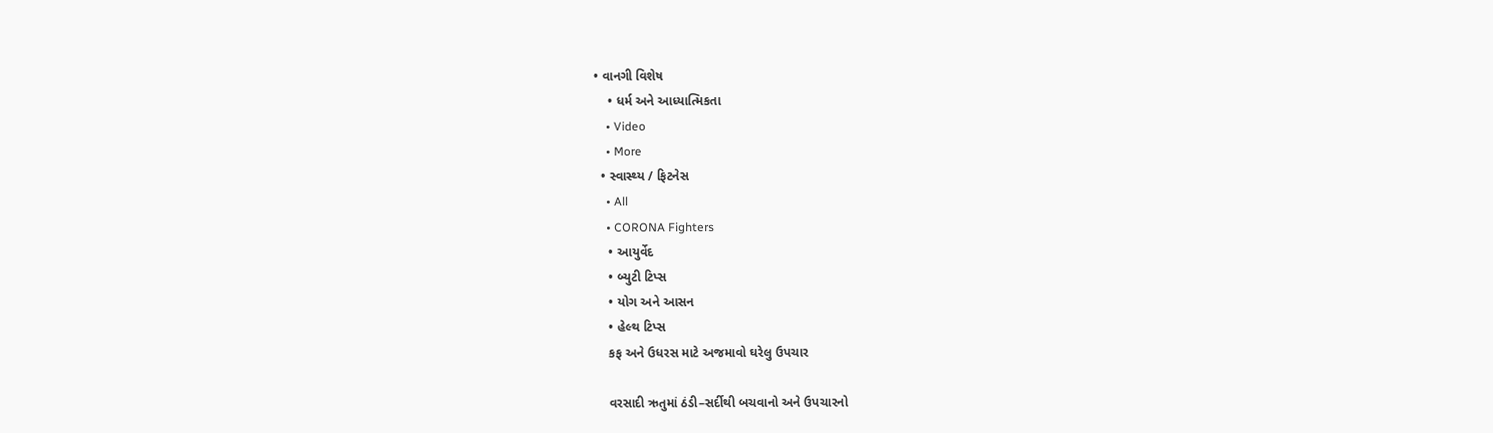• વાનગી વિશેષ
    • ધર્મ અને આધ્યાત્મિકતા
    • Video
    • More
  • સ્વાસ્થ્ય / ફિટનેસ
    • All
    • CORONA Fighters
    • આયુર્વેદ
    • બ્યુટી ટિપ્સ
    • યોગ અને આસન
    • હેલ્થ ટિપ્સ
    કફ અને ઉધરસ માટે અજમાવો ઘરેલુ ઉપચાર

    વરસાદી ઋતુમાં ઠંડી–સર્દીથી બચવાનો અને ઉપચારનો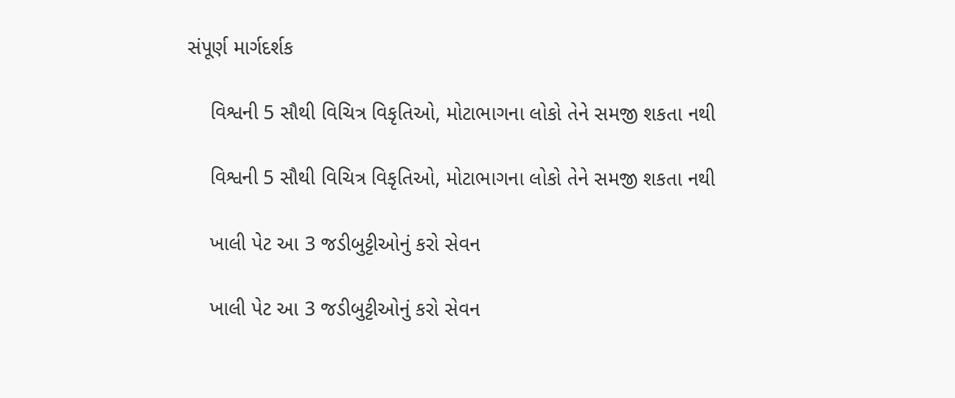સંપૂર્ણ માર્ગદર્શક

    વિશ્વની 5 સૌથી વિચિત્ર વિકૃતિઓ, મોટાભાગના લોકો તેને સમજી શકતા નથી

    વિશ્વની 5 સૌથી વિચિત્ર વિકૃતિઓ, મોટાભાગના લોકો તેને સમજી શકતા નથી

    ખાલી પેટ આ 3 જડીબુટ્ટીઓનું કરો સેવન

    ખાલી પેટ આ 3 જડીબુટ્ટીઓનું કરો સેવન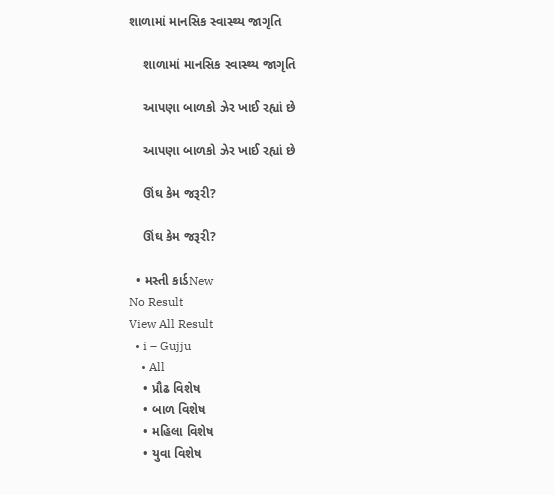શાળામાં માનસિક સ્વાસ્થ્ય જાગૃતિ

    શાળામાં માનસિક સ્વાસ્થ્ય જાગૃતિ

    આપણા બાળકો ઝેર ખાઈ રહ્યાં છે

    આપણા બાળકો ઝેર ખાઈ રહ્યાં છે

    ઊંઘ કેમ જરૂરી?

    ઊંઘ કેમ જરૂરી?

  • મસ્તી કાર્ડNew
No Result
View All Result
  • i – Gujju
    • All
    • પ્રૌઢ વિશેષ
    • બાળ વિશેષ
    • મહિલા વિશેષ
    • યુવા વિશેષ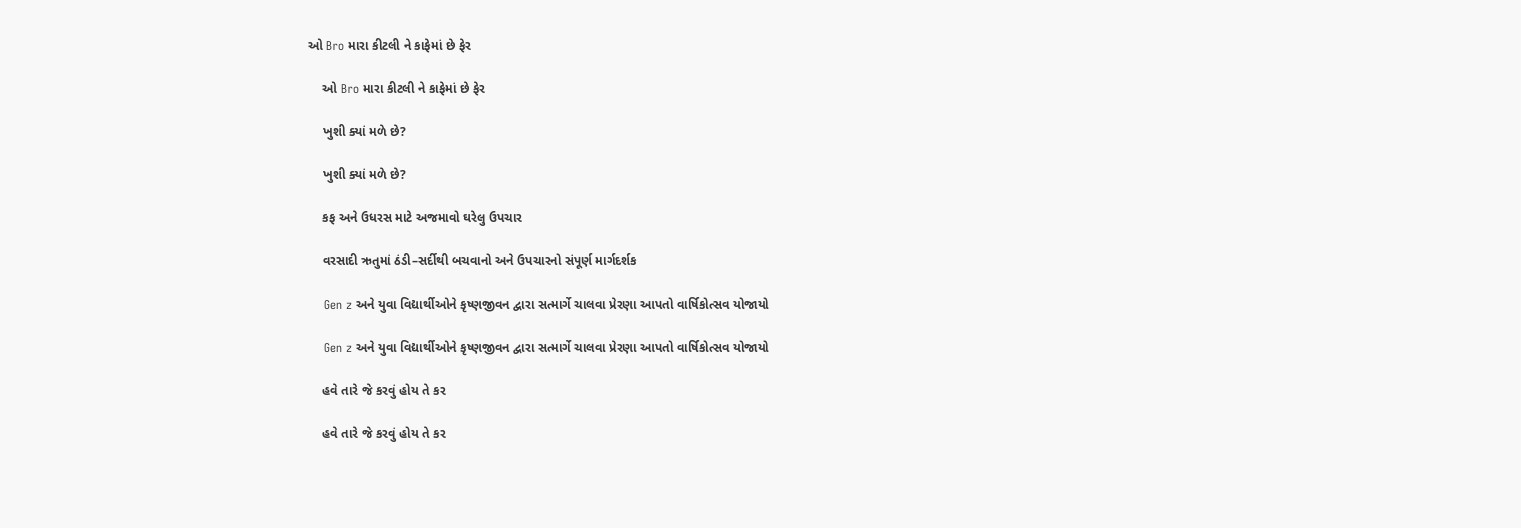ઓ Bro મારા કીટલી ને કાફેમાં છે ફેર

    ઓ Bro મારા કીટલી ને કાફેમાં છે ફેર

    ખુશી ક્યાં મળે છે?

    ખુશી ક્યાં મળે છે?

    કફ અને ઉધરસ માટે અજમાવો ઘરેલુ ઉપચાર

    વરસાદી ઋતુમાં ઠંડી–સર્દીથી બચવાનો અને ઉપચારનો સંપૂર્ણ માર્ગદર્શક

    Gen z અને યુવા વિદ્યાર્થીઓને કૃષ્ણજીવન દ્વારા સત્માર્ગે ચાલવા પ્રેરણા આપતો વાર્ષિકોત્સવ યોજાયો

    Gen z અને યુવા વિદ્યાર્થીઓને કૃષ્ણજીવન દ્વારા સત્માર્ગે ચાલવા પ્રેરણા આપતો વાર્ષિકોત્સવ યોજાયો

    હવે તારે જે કરવું હોય તે કર

    હવે તારે જે કરવું હોય તે કર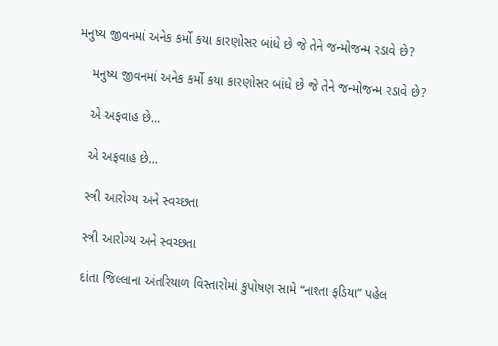મનુષ્ય જીવનમાં અનેક કર્મો કયા કારણોસર બાંધે છે જે તેને જન્મોજન્મ રડાવે છે?

    મનુષ્ય જીવનમાં અનેક કર્મો કયા કારણોસર બાંધે છે જે તેને જન્મોજન્મ રડાવે છે?

    એ અફવાહ છે…

    એ અફવાહ છે…

    સ્ત્રી આરોગ્ય અને સ્વચ્છતા

    સ્ત્રી આરોગ્ય અને સ્વચ્છતા

    દાંતા જિલ્લાના અંતરિયાળ વિસ્તારોમાં કુપોષણ સામે “નાશ્તા ફડિયા” પહેલ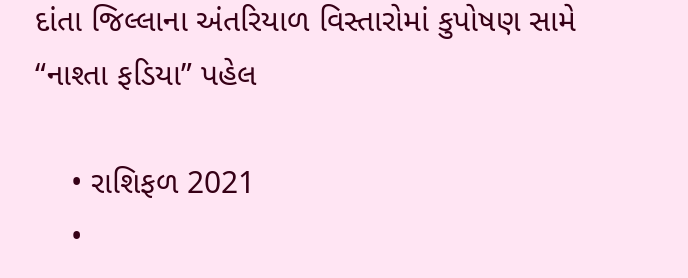દાંતા જિલ્લાના અંતરિયાળ વિસ્તારોમાં કુપોષણ સામે “નાશ્તા ફડિયા” પહેલ

    • રાશિફળ 2021
    •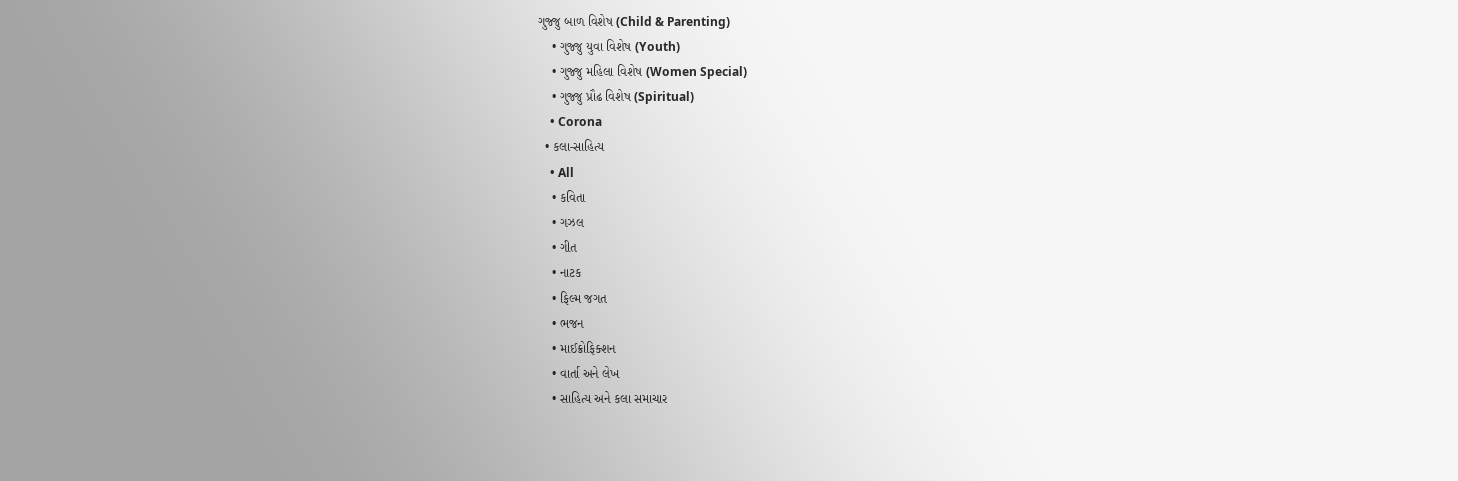ગુજ્જુ બાળ વિશેષ (Child & Parenting)
    • ગુજ્જુ યુવા વિશેષ (Youth)
    • ગુજ્જુ મહિલા વિશેષ (Women Special)
    • ગુજ્જુ પ્રૌઢ વિશેષ (Spiritual)
    • Corona
  • કલા-સાહિત્ય
    • All
    • કવિતા
    • ગઝલ
    • ગીત
    • નાટક
    • ફિલ્મ જગત
    • ભજન
    • માઈક્રોફિક્શન
    • વાર્તા અને લેખ
    • સાહિત્ય અને કલા સમાચાર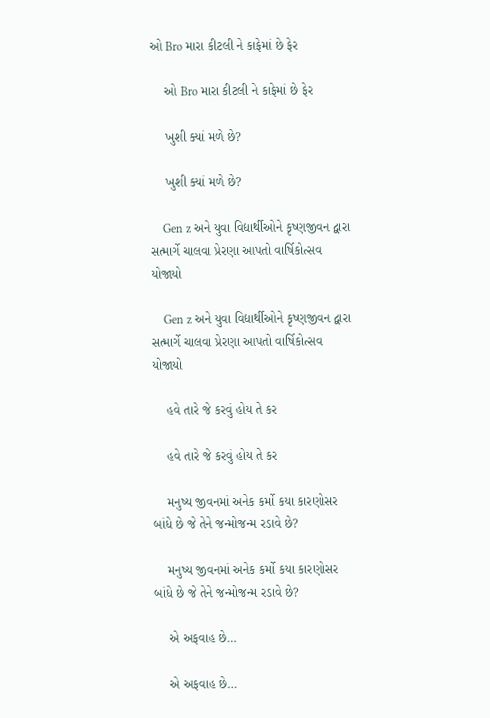ઓ Bro મારા કીટલી ને કાફેમાં છે ફેર

    ઓ Bro મારા કીટલી ને કાફેમાં છે ફેર

    ખુશી ક્યાં મળે છે?

    ખુશી ક્યાં મળે છે?

    Gen z અને યુવા વિદ્યાર્થીઓને કૃષ્ણજીવન દ્વારા સત્માર્ગે ચાલવા પ્રેરણા આપતો વાર્ષિકોત્સવ યોજાયો

    Gen z અને યુવા વિદ્યાર્થીઓને કૃષ્ણજીવન દ્વારા સત્માર્ગે ચાલવા પ્રેરણા આપતો વાર્ષિકોત્સવ યોજાયો

    હવે તારે જે કરવું હોય તે કર

    હવે તારે જે કરવું હોય તે કર

    મનુષ્ય જીવનમાં અનેક કર્મો કયા કારણોસર બાંધે છે જે તેને જન્મોજન્મ રડાવે છે?

    મનુષ્ય જીવનમાં અનેક કર્મો કયા કારણોસર બાંધે છે જે તેને જન્મોજન્મ રડાવે છે?

    એ અફવાહ છે…

    એ અફવાહ છે…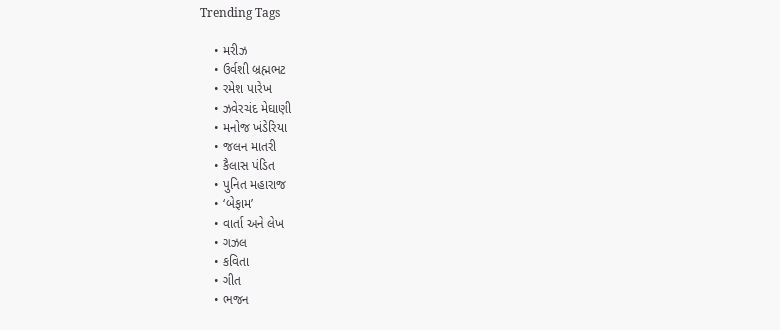Trending Tags

    • મરીઝ
    • ઉર્વશી બ્રહ્મભટ
    • રમેશ પારેખ
    • ઝવેરચંદ મેઘાણી
    • મનોજ ખંડેરિયા
    • જલન માતરી
    • કૈલાસ પંડિત
    • પુનિત મહારાજ
    • ‘બેફામ’
    • વાર્તા અને લેખ
    • ગઝલ
    • કવિતા
    • ગીત
    • ભજન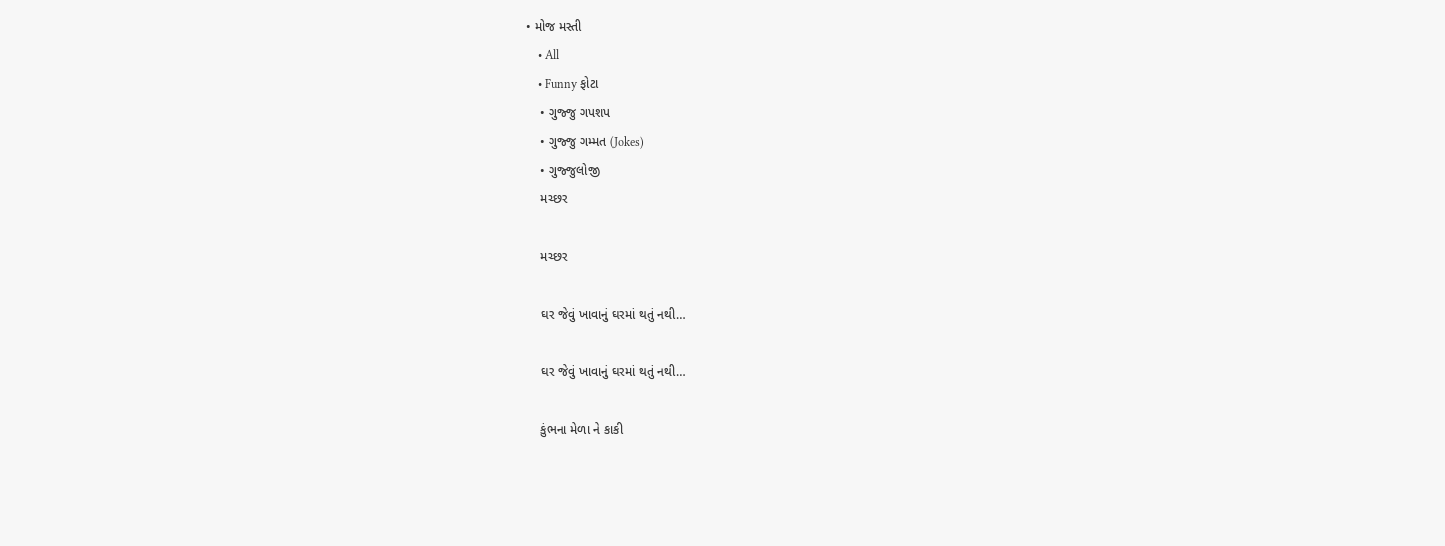• મોજ મસ્તી
    • All
    • Funny ફોટા
    • ગુજ્જુ ગપશપ
    • ગુજ્જુ ગમ્મત (Jokes)
    • ગુજ્જુલોજી
    મચ્છર

    મચ્છર

    ઘર જેવું ખાવાનું ઘરમાં થતું નથી…

    ઘર જેવું ખાવાનું ઘરમાં થતું નથી…

    કુંભના મેળા ને કાકી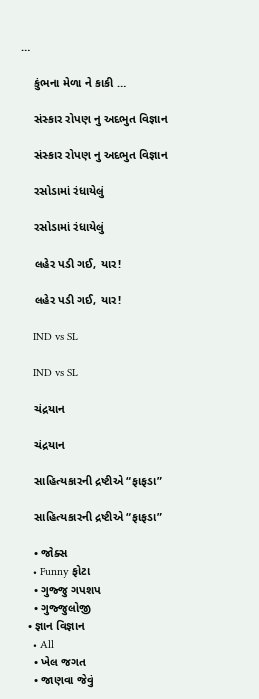…

    કુંભના મેળા ને કાકી …

    સંસ્કાર રોપણ નુ અદભુત વિજ્ઞાન

    સંસ્કાર રોપણ નુ અદભુત વિજ્ઞાન

    રસોડામાં રંધાયેલું

    રસોડામાં રંધાયેલું

    લહેર પડી ગઈ, યાર!

    લહેર પડી ગઈ, યાર!

    IND vs SL

    IND vs SL

    ચંદ્રયાન

    ચંદ્રયાન

    સાહિત્યકારની દ્રષ્ટીએ “ફાફડા”

    સાહિત્યકારની દ્રષ્ટીએ “ફાફડા”

    • જોક્સ
    • Funny ફોટા
    • ગુજ્જુ ગપશપ
    • ગુજ્જુલોજી
  • જ્ઞાન વિજ્ઞાન
    • All
    • ખેલ જગત
    • જાણવા જેવું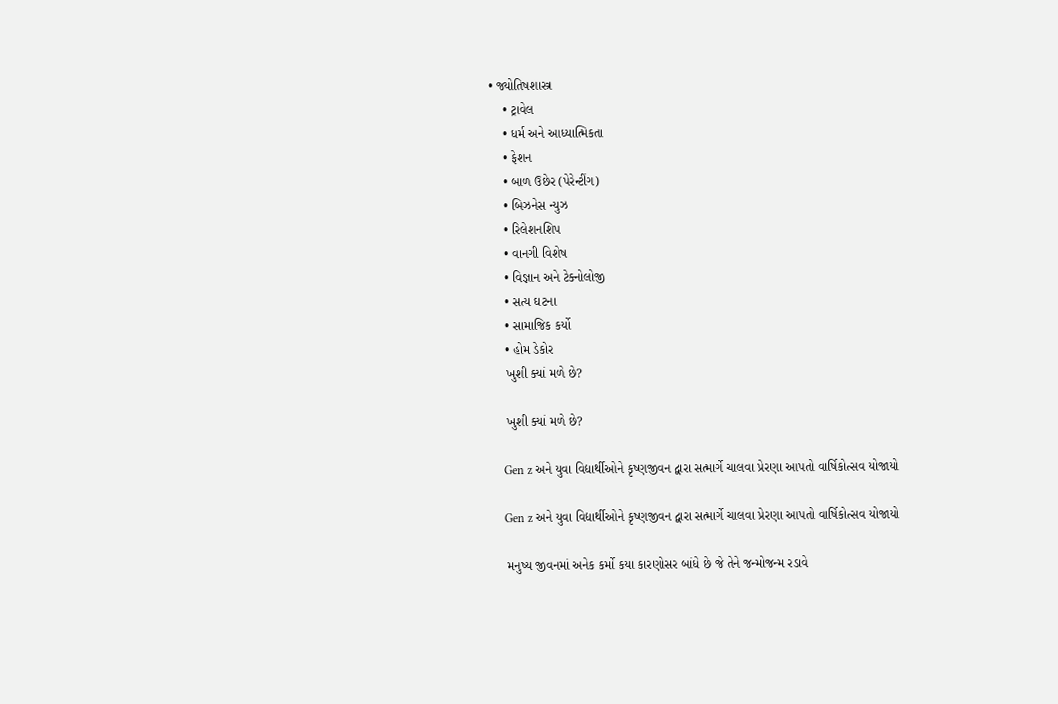• જ્યોતિષશાસ્ત્ર
    • ટ્રાવેલ
    • ધર્મ અને આધ્યાત્મિકતા
    • ફેશન
    • બાળ ઉછેર (પેરેન્ટીંગ)
    • બિઝનેસ ન્યુઝ
    • રિલેશનશિપ
    • વાનગી વિશેષ
    • વિજ્ઞાન અને ટેક્નોલોજી
    • સત્ય ઘટના
    • સામાજિક કર્યો
    • હોમ ડેકોર
    ખુશી ક્યાં મળે છે?

    ખુશી ક્યાં મળે છે?

    Gen z અને યુવા વિદ્યાર્થીઓને કૃષ્ણજીવન દ્વારા સત્માર્ગે ચાલવા પ્રેરણા આપતો વાર્ષિકોત્સવ યોજાયો

    Gen z અને યુવા વિદ્યાર્થીઓને કૃષ્ણજીવન દ્વારા સત્માર્ગે ચાલવા પ્રેરણા આપતો વાર્ષિકોત્સવ યોજાયો

    મનુષ્ય જીવનમાં અનેક કર્મો કયા કારણોસર બાંધે છે જે તેને જન્મોજન્મ રડાવે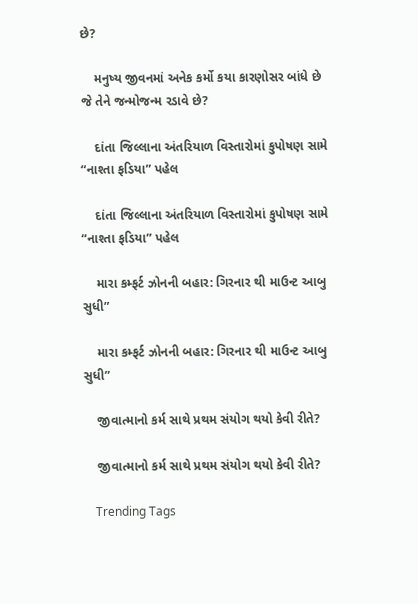છે?

    મનુષ્ય જીવનમાં અનેક કર્મો કયા કારણોસર બાંધે છે જે તેને જન્મોજન્મ રડાવે છે?

    દાંતા જિલ્લાના અંતરિયાળ વિસ્તારોમાં કુપોષણ સામે “નાશ્તા ફડિયા” પહેલ

    દાંતા જિલ્લાના અંતરિયાળ વિસ્તારોમાં કુપોષણ સામે “નાશ્તા ફડિયા” પહેલ

    મારા કમ્ફર્ટ ઝોનની બહાર: ગિરનાર થી માઉન્ટ આબુ સુધી”

    મારા કમ્ફર્ટ ઝોનની બહાર: ગિરનાર થી માઉન્ટ આબુ સુધી”

    જીવાત્માનો કર્મ સાથે પ્રથમ સંયોગ થયો કેવી રીતે?

    જીવાત્માનો કર્મ સાથે પ્રથમ સંયોગ થયો કેવી રીતે?

    Trending Tags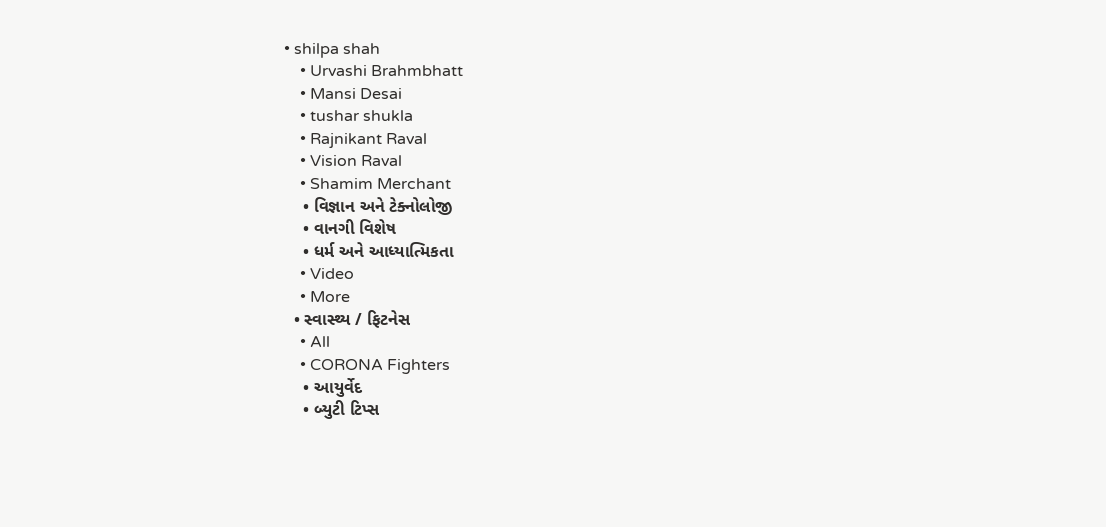• shilpa shah
    • Urvashi Brahmbhatt
    • Mansi Desai
    • tushar shukla
    • Rajnikant Raval
    • Vision Raval
    • Shamim Merchant
    • વિજ્ઞાન અને ટેક્નોલોજી
    • વાનગી વિશેષ
    • ધર્મ અને આધ્યાત્મિકતા
    • Video
    • More
  • સ્વાસ્થ્ય / ફિટનેસ
    • All
    • CORONA Fighters
    • આયુર્વેદ
    • બ્યુટી ટિપ્સ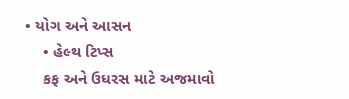• યોગ અને આસન
    • હેલ્થ ટિપ્સ
    કફ અને ઉધરસ માટે અજમાવો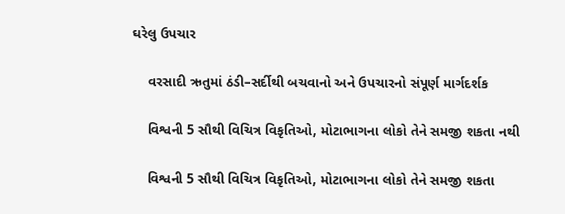ઘરેલુ ઉપચાર

    વરસાદી ઋતુમાં ઠંડી–સર્દીથી બચવાનો અને ઉપચારનો સંપૂર્ણ માર્ગદર્શક

    વિશ્વની 5 સૌથી વિચિત્ર વિકૃતિઓ, મોટાભાગના લોકો તેને સમજી શકતા નથી

    વિશ્વની 5 સૌથી વિચિત્ર વિકૃતિઓ, મોટાભાગના લોકો તેને સમજી શકતા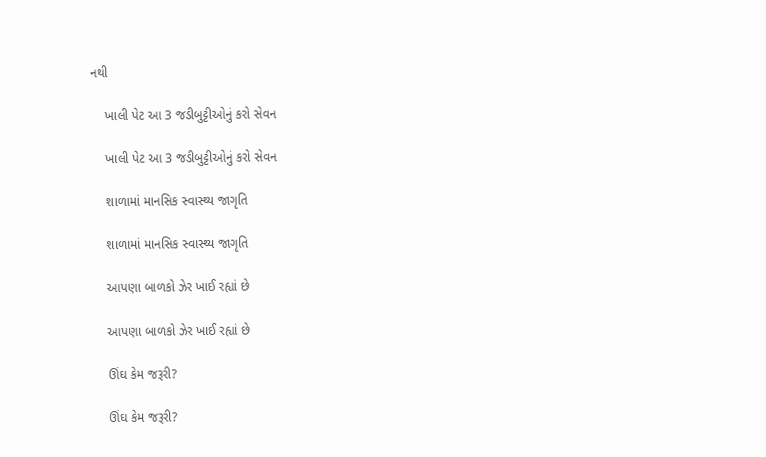નથી

    ખાલી પેટ આ 3 જડીબુટ્ટીઓનું કરો સેવન

    ખાલી પેટ આ 3 જડીબુટ્ટીઓનું કરો સેવન

    શાળામાં માનસિક સ્વાસ્થ્ય જાગૃતિ

    શાળામાં માનસિક સ્વાસ્થ્ય જાગૃતિ

    આપણા બાળકો ઝેર ખાઈ રહ્યાં છે

    આપણા બાળકો ઝેર ખાઈ રહ્યાં છે

    ઊંઘ કેમ જરૂરી?

    ઊંઘ કેમ જરૂરી?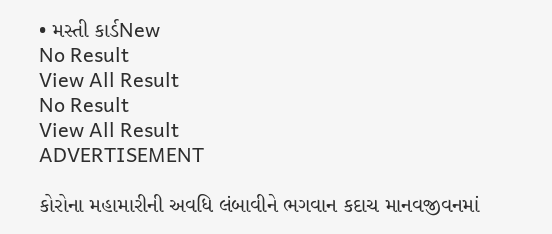• મસ્તી કાર્ડNew
No Result
View All Result
No Result
View All Result
ADVERTISEMENT

કોરોના મહામારીની અવધિ લંબાવીને ભગવાન કદાચ માનવજીવનમાં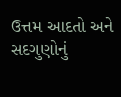ઉત્તમ આદતો અને સદગુણોનું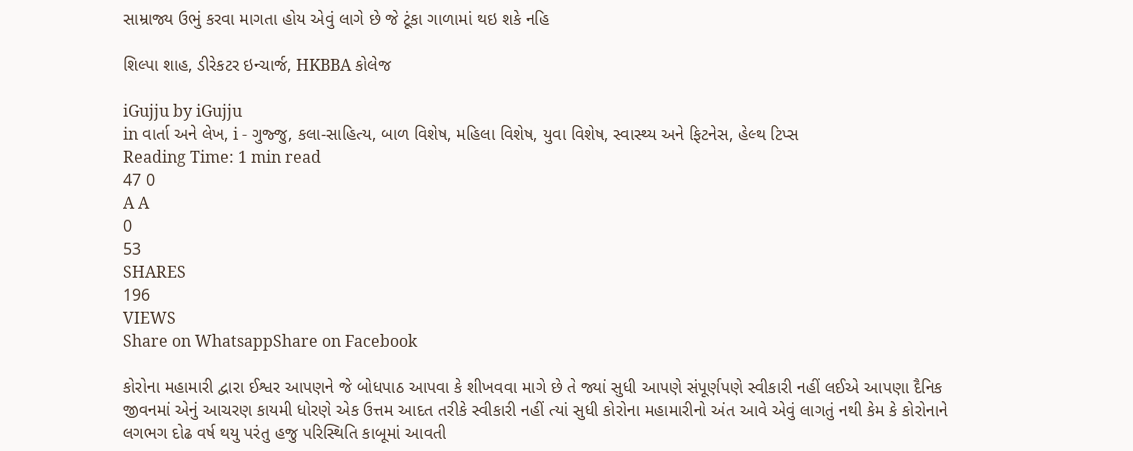સામ્રાજ્ય ઉભું કરવા માગતા હોય એવું લાગે છે જે ટૂંકા ગાળામાં થઇ શકે નહિ

શિલ્પા શાહ, ડીરેકટર ઇન્ચાર્જ, HKBBA કોલેજ

iGujju by iGujju
in વાર્તા અને લેખ, i - ગુજ્જુ, કલા-સાહિત્ય, બાળ વિશેષ, મહિલા વિશેષ, યુવા વિશેષ, સ્વાસ્થ્ય અને ફિટનેસ, હેલ્થ ટિપ્સ
Reading Time: 1 min read
47 0
A A
0
53
SHARES
196
VIEWS
Share on WhatsappShare on Facebook

કોરોના મહામારી દ્વારા ઈશ્વર આપણને જે બોધપાઠ આપવા કે શીખવવા માગે છે તે જ્યાં સુધી આપણે સંપૂર્ણપણે સ્વીકારી નહીં લઈએ આપણા દૈનિક જીવનમાં એનું આચરણ કાયમી ધોરણે એક ઉત્તમ આદત તરીકે સ્વીકારી નહીં ત્યાં સુધી કોરોના મહામારીનો અંત આવે એવું લાગતું નથી કેમ કે કોરોનાને લગભગ દોઢ વર્ષ થયુ પરંતુ હજુ પરિસ્થિતિ કાબૂમાં આવતી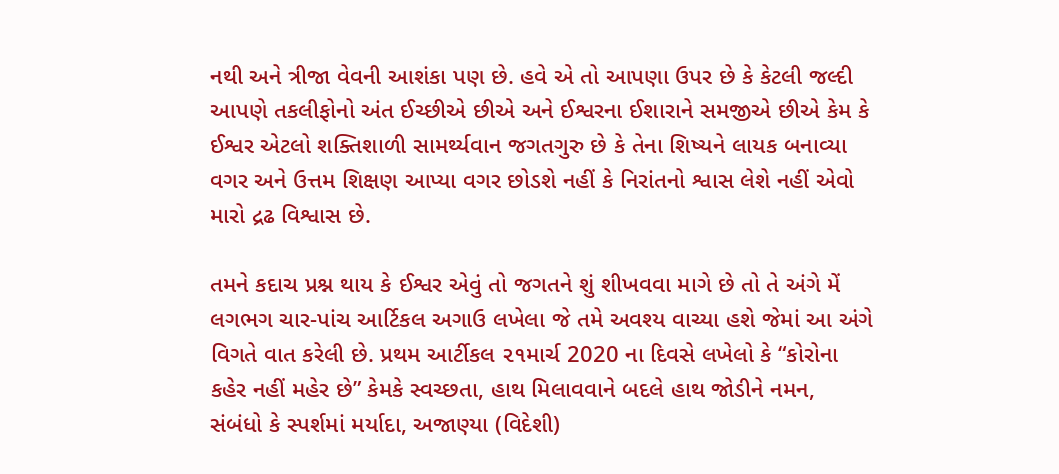નથી અને ત્રીજા વેવની આશંકા પણ છે. હવે એ તો આપણા ઉપર છે કે કેટલી જલ્દી આપણે તકલીફોનો અંત ઈચ્છીએ છીએ અને ઈશ્વરના ઈશારાને સમજીએ છીએ કેમ કે ઈશ્વર એટલો શક્તિશાળી સામર્થ્યવાન જગતગુરુ છે કે તેના શિષ્યને લાયક બનાવ્યા વગર અને ઉત્તમ શિક્ષણ આપ્યા વગર છોડશે નહીં કે નિરાંતનો શ્વાસ લેશે નહીં એવો મારો દ્રઢ વિશ્વાસ છે.

તમને કદાચ પ્રશ્ન થાય કે ઈશ્વર એવું તો જગતને શું શીખવવા માગે છે તો તે અંગે મેં લગભગ ચાર-પાંચ આર્ટિકલ અગાઉ લખેલા જે તમે અવશ્ય વાચ્યા હશે જેમાં આ અંગે વિગતે વાત કરેલી છે. પ્રથમ આર્ટીકલ ૨૧માર્ચ 2020 ના દિવસે લખેલો કે “કોરોના કહેર નહીં મહેર છે” કેમકે સ્વચ્છતા, હાથ મિલાવવાને બદલે હાથ જોડીને નમન, સંબંધો કે સ્પર્શમાં મર્યાદા, અજાણ્યા (વિદેશી)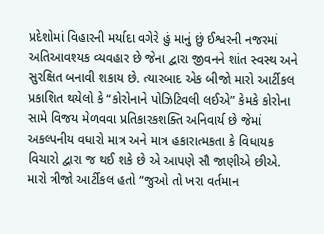પ્રદેશોમાં વિહારની મર્યાદા વગેરે હું માનું છું ઈશ્વરની નજરમાં અતિઆવશ્યક વ્યવહાર છે જેના દ્વારા જીવનને શાંત સ્વસ્થ અને સુરક્ષિત બનાવી શકાય છે. ત્યારબાદ એક બીજો મારો આર્ટીકલ પ્રકાશિત થયેલો કે “કોરોનાને પોઝિટિવલી લઈએ” કેમકે કોરોના સામે વિજય મેળવવા પ્રતિકારકશક્તિ અનિવાર્ય છે જેમાં અકલ્પનીય વધારો માત્ર અને માત્ર હકારાત્મકતા કે વિધાયક વિચારો દ્વારા જ થઈ શકે છે એ આપણે સૌ જાણીએ છીએ. મારો ત્રીજો આર્ટીકલ હતો “જુઓ તો ખરા વર્તમાન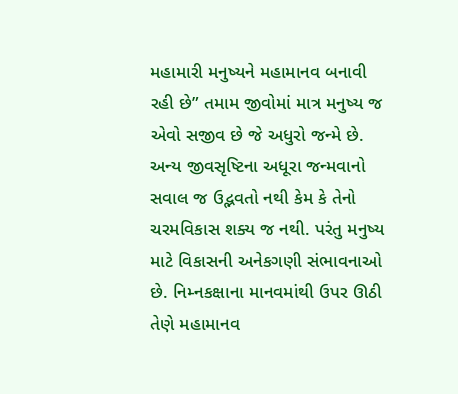મહામારી મનુષ્યને મહામાનવ બનાવી રહી છે” તમામ જીવોમાં માત્ર મનુષ્ય જ એવો સજીવ છે જે અધુરો જન્મે છે. અન્ય જીવસૃષ્ટિના અધૂરા જન્મવાનો સવાલ જ ઉદ્ભવતો નથી કેમ કે તેનો ચરમવિકાસ શક્ય જ નથી. પરંતુ મનુષ્ય માટે વિકાસની અનેકગણી સંભાવનાઓ છે. નિમ્નકક્ષાના માનવમાંથી ઉપર ઊઠી તેણે મહામાનવ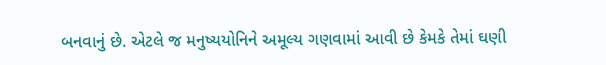બનવાનું છે. એટલે જ મનુષ્યયોનિને અમૂલ્ય ગણવામાં આવી છે કેમકે તેમાં ઘણી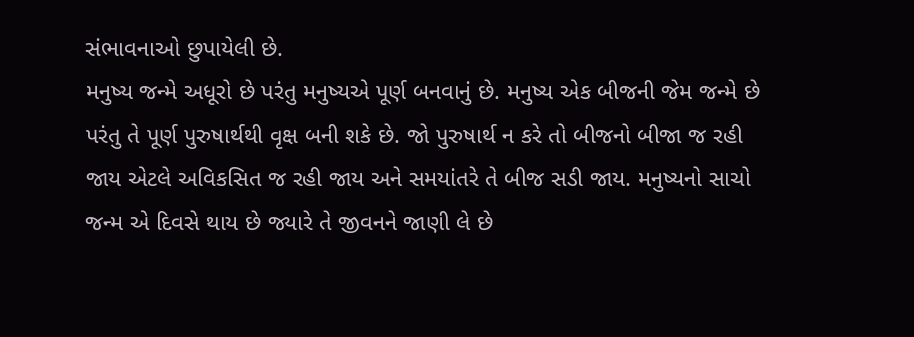સંભાવનાઓ છુપાયેલી છે.
મનુષ્ય જન્મે અધૂરો છે પરંતુ મનુષ્યએ પૂર્ણ બનવાનું છે. મનુષ્ય એક બીજની જેમ જન્મે છે પરંતુ તે પૂર્ણ પુરુષાર્થથી વૃક્ષ બની શકે છે. જો પુરુષાર્થ ન કરે તો બીજનો બીજા જ રહી જાય એટલે અવિકસિત જ રહી જાય અને સમયાંતરે તે બીજ સડી જાય. મનુષ્યનો સાચો જન્મ એ દિવસે થાય છે જ્યારે તે જીવનને જાણી લે છે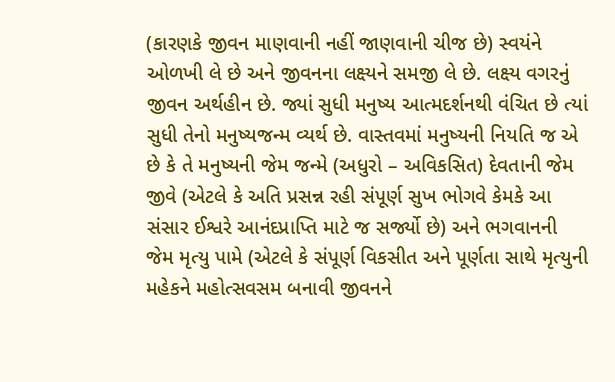(કારણકે જીવન માણવાની નહીં જાણવાની ચીજ છે) સ્વયંને ઓળખી લે છે અને જીવનના લક્ષ્યને સમજી લે છે. લક્ષ્ય વગરનું જીવન અર્થહીન છે. જ્યાં સુધી મનુષ્ય આત્મદર્શનથી વંચિત છે ત્યાં સુધી તેનો મનુષ્યજન્મ વ્યર્થ છે. વાસ્તવમાં મનુષ્યની નિયતિ જ એ છે કે તે મનુષ્યની જેમ જન્મે (અધુરો – અવિકસિત) દેવતાની જેમ જીવે (એટલે કે અતિ પ્રસન્ન રહી સંપૂર્ણ સુખ ભોગવે કેમકે આ સંસાર ઈશ્વરે આનંદપ્રાપ્તિ માટે જ સર્જ્યો છે) અને ભગવાનની જેમ મૃત્યુ પામે (એટલે કે સંપૂર્ણ વિકસીત અને પૂર્ણતા સાથે મૃત્યુની મહેકને મહોત્સવસમ બનાવી જીવનને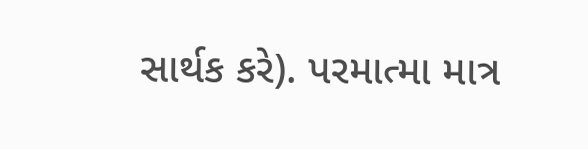સાર્થક કરે). પરમાત્મા માત્ર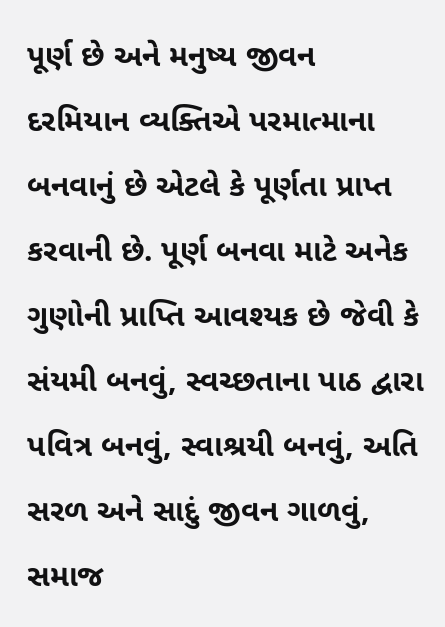પૂર્ણ છે અને મનુષ્ય જીવન દરમિયાન વ્યક્તિએ પરમાત્માના બનવાનું છે એટલે કે પૂર્ણતા પ્રાપ્ત કરવાની છે. પૂર્ણ બનવા માટે અનેક ગુણોની પ્રાપ્તિ આવશ્યક છે જેવી કે સંયમી બનવું, સ્વચ્છતાના પાઠ દ્વારા પવિત્ર બનવું, સ્વાશ્રયી બનવું, અતિ સરળ અને સાદું જીવન ગાળવું, સમાજ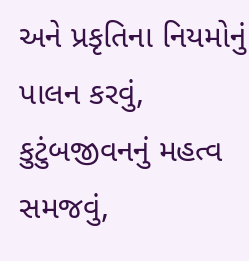અને પ્રકૃતિના નિયમોનું પાલન કરવું, કુટુંબજીવનનું મહત્વ સમજવું,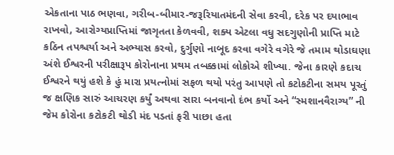એકતાના પાઠ ભણવા, ગરીબ-બીમાર-જરૂરિયાતમંદની સેવા કરવી, દરેક પર દયાભાવ રાખવો, આરોગ્યપ્રાપ્તિમાં જાગૃતતા કેળવવી, શક્ય એટલા વધુ સદગુણોની પ્રાપ્તિ માટે કઠિન તપશ્ચર્યા અને અભ્યાસ કરવો, દુર્ગુણો નાબૂદ કરવા વગેરે વગેરે જે તમામ થોડાઘણા અંશે ઈશ્વરની પરીક્ષારૂપ કોરોનાના પ્રથમ તબક્કામાં લોકોએ શીખ્યા. જેના કારણે કદાચ ઈશ્વરને થયું હશે કે હું મારા પ્રયત્નોમાં સફળ થયો પરંતુ આપણે તો કટોકટીના સમય પૂરતું જ ક્ષણિક સારું આચરણ કર્યું અથવા સારા બનવાનો દંભ કર્યો અને “સ્મશાનવૈરાગ્ય” ની જેમ કોરોના કટોકટી થોડી મંદ પડતાં ફરી પાછા હતા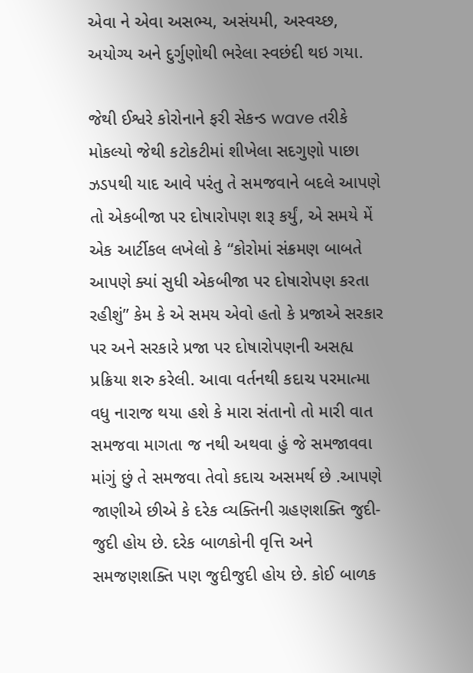એવા ને એવા અસભ્ય, અસંયમી, અસ્વચ્છ, અયોગ્ય અને દુર્ગુણોથી ભરેલા સ્વછંદી થઇ ગયા.

જેથી ઈશ્વરે કોરોનાને ફરી સેકન્ડ wave તરીકે મોકલ્યો જેથી કટોકટીમાં શીખેલા સદગુણો પાછા ઝડપથી યાદ આવે પરંતુ તે સમજવાને બદલે આપણે તો એકબીજા પર દોષારોપણ શરૂ કર્યું, એ સમયે મેં એક આર્ટીકલ લખેલો કે “કોરોમાં સંક્રમણ બાબતે આપણે ક્યાં સુધી એકબીજા પર દોષારોપણ કરતા રહીશું” કેમ કે એ સમય એવો હતો કે પ્રજાએ સરકાર પર અને સરકારે પ્રજા પર દોષારોપણની અસહ્ય પ્રક્રિયા શરુ કરેલી. આવા વર્તનથી કદાચ પરમાત્મા વધુ નારાજ થયા હશે કે મારા સંતાનો તો મારી વાત સમજવા માગતા જ નથી અથવા હું જે સમજાવવા માંગું છું તે સમજવા તેવો કદાચ અસમર્થ છે .આપણે જાણીએ છીએ કે દરેક વ્યક્તિની ગ્રહણશક્તિ જુદી-જુદી હોય છે. દરેક બાળકોની વૃત્તિ અને સમજણશક્તિ પણ જુદીજુદી હોય છે. કોઈ બાળક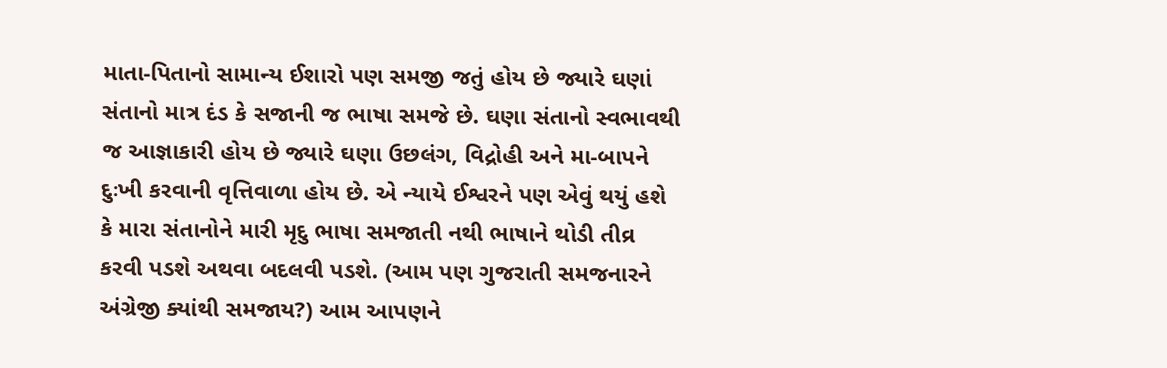માતા-પિતાનો સામાન્ય ઈશારો પણ સમજી જતું હોય છે જ્યારે ઘણાં સંતાનો માત્ર દંડ કે સજાની જ ભાષા સમજે છે. ઘણા સંતાનો સ્વભાવથી જ આજ્ઞાકારી હોય છે જ્યારે ઘણા ઉછલંગ, વિદ્રોહી અને મા-બાપને દુઃખી કરવાની વૃત્તિવાળા હોય છે. એ ન્યાયે ઈશ્વરને પણ એવું થયું હશે કે મારા સંતાનોને મારી મૃદુ ભાષા સમજાતી નથી ભાષાને થોડી તીવ્ર કરવી પડશે અથવા બદલવી પડશે. (આમ પણ ગુજરાતી સમજનારને અંગ્રેજી ક્યાંથી સમજાય?) આમ આપણને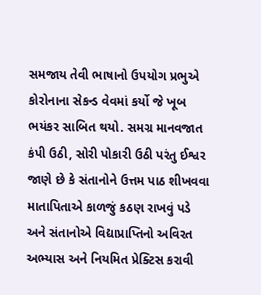સમજાય તેવી ભાષાનો ઉપયોગ પ્રભુએ કોરોનાના સેકન્ડ વેવમાં કર્યો જે ખૂબ ભયંકર સાબિત થયો. સમગ્ર માનવજાત કંપી ઉઠી, સોરી પોકારી ઉઠી પરંતુ ઈશ્વર જાણે છે કે સંતાનોને ઉત્તમ પાઠ શીખવવા માતાપિતાએ કાળજું કઠણ રાખવું પડે અને સંતાનોએ વિદ્યાપ્રાપ્તિનો અવિરત અભ્યાસ અને નિયમિત પ્રેક્ટિસ કરાવી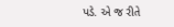પડે. એ જ રીતે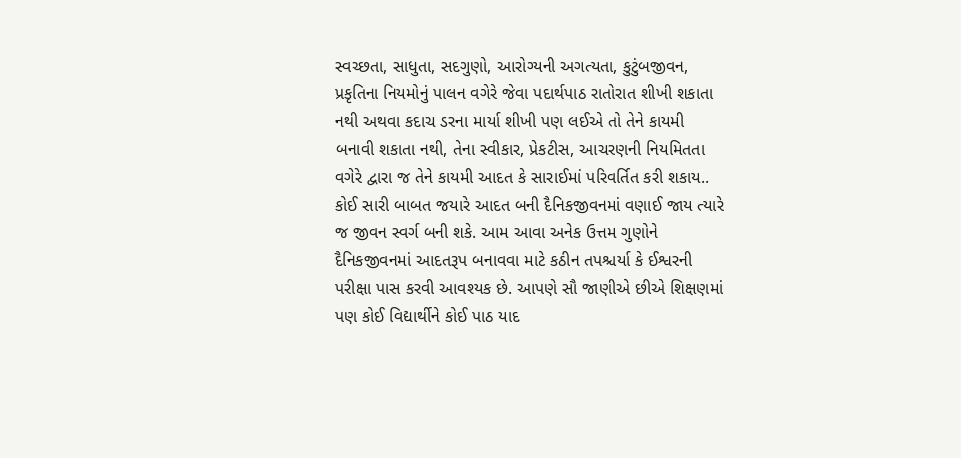સ્વચ્છતા, સાધુતા, સદગુણો, આરોગ્યની અગત્યતા, કુટુંબજીવન, પ્રકૃતિના નિયમોનું પાલન વગેરે જેવા પદાર્થપાઠ રાતોરાત શીખી શકાતા નથી અથવા કદાચ ડરના માર્યા શીખી પણ લઈએ તો તેને કાયમી બનાવી શકાતા નથી, તેના સ્વીકાર, પ્રેકટીસ, આચરણની નિયમિતતા વગેરે દ્વારા જ તેને કાયમી આદત કે સારાઈમાં પરિવર્તિત કરી શકાય.. કોઈ સારી બાબત જયારે આદત બની દૈનિકજીવનમાં વણાઈ જાય ત્યારે જ જીવન સ્વર્ગ બની શકે. આમ આવા અનેક ઉત્તમ ગુણોને દૈનિકજીવનમાં આદતરૂપ બનાવવા માટે કઠીન તપશ્ચર્યા કે ઈશ્વરની પરીક્ષા પાસ કરવી આવશ્યક છે. આપણે સૌ જાણીએ છીએ શિક્ષણમાં પણ કોઈ વિદ્યાર્થીને કોઈ પાઠ યાદ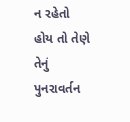ન રહેતો હોય તો તેણે તેનું પુનરાવર્તન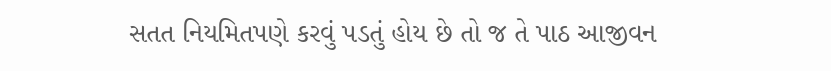સતત નિયમિતપણે કરવું પડતું હોય છે તો જ તે પાઠ આજીવન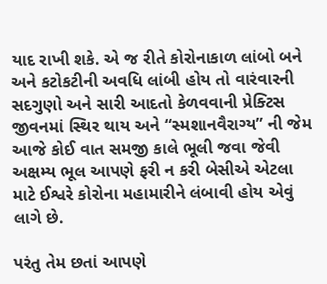યાદ રાખી શકે. એ જ રીતે કોરોનાકાળ લાંબો બને અને કટોકટીની અવધિ લાંબી હોય તો વારંવારની સદગુણો અને સારી આદતો કેળવવાની પ્રેક્ટિસ જીવનમાં સ્થિર થાય અને “સ્મશાનવૈરાગ્ય” ની જેમ આજે કોઈ વાત સમજી કાલે ભૂલી જવા જેવી અક્ષમ્ય ભૂલ આપણે ફરી ન કરી બેસીએ એટલા માટે ઈશ્વરે કોરોના મહામારીને લંબાવી હોય એવું લાગે છે.

પરંતુ તેમ છતાં આપણે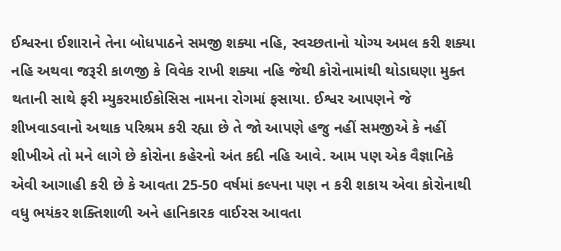ઈશ્વરના ઈશારાને તેના બોધપાઠને સમજી શક્યા નહિ, સ્વચ્છતાનો યોગ્ય અમલ કરી શક્યા નહિ અથવા જરૂરી કાળજી કે વિવેક રાખી શક્યા નહિ જેથી કોરોનામાંથી થોડાઘણા મુક્ત થતાની સાથે ફરી મ્યુકરમાઈકોસિસ નામના રોગમાં ફસાયા. ઈશ્વર આપણને જે શીખવાડવાનો અથાક પરિશ્રમ કરી રહ્યા છે તે જો આપણે હજુ નહીં સમજીએ કે નહીં શીખીએ તો મને લાગે છે કોરોના કહેરનો અંત કદી નહિ આવે. આમ પણ એક વૈજ્ઞાનિકે એવી આગાહી કરી છે કે આવતા 25-50 વર્ષમાં કલ્પના પણ ન કરી શકાય એવા કોરોનાથી વધુ ભયંકર શક્તિશાળી અને હાનિકારક વાઈરસ આવતા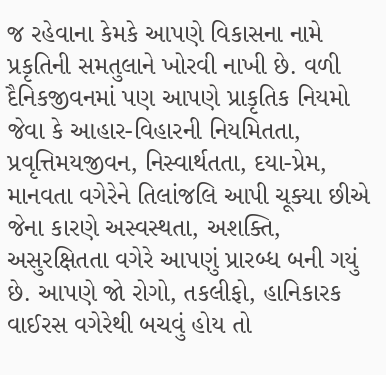જ રહેવાના કેમકે આપણે વિકાસના નામે પ્રકૃતિની સમતુલાને ખોરવી નાખી છે. વળી દૈનિકજીવનમાં પણ આપણે પ્રાકૃતિક નિયમો જેવા કે આહાર-વિહારની નિયમિતતા, પ્રવૃત્તિમયજીવન, નિસ્વાર્થતતા, દયા-પ્રેમ, માનવતા વગેરેને તિલાંજલિ આપી ચૂક્યા છીએ જેના કારણે અસ્વસ્થતા, અશક્તિ, અસુરક્ષિતતા વગેરે આપણું પ્રારબ્ધ બની ગયું છે. આપણે જો રોગો, તકલીફો, હાનિકારક વાઈરસ વગેરેથી બચવું હોય તો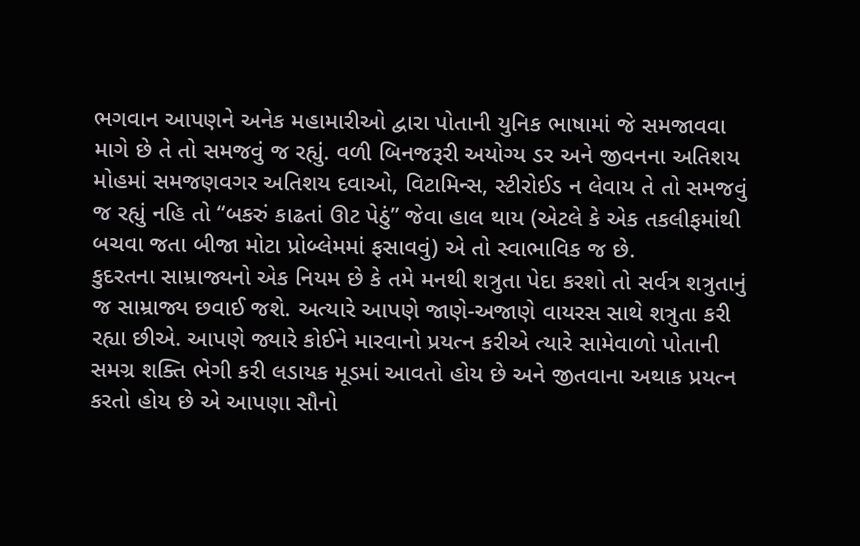ભગવાન આપણને અનેક મહામારીઓ દ્વારા પોતાની યુનિક ભાષામાં જે સમજાવવા માગે છે તે તો સમજવું જ રહ્યું. વળી બિનજરૂરી અયોગ્ય ડર અને જીવનના અતિશય મોહમાં સમજણવગર અતિશય દવાઓ, વિટામિન્સ, સ્ટીરોઈડ ન લેવાય તે તો સમજવું જ રહ્યું નહિ તો “બકરું કાઢતાં ઊટ પેઠું” જેવા હાલ થાય (એટલે કે એક તકલીફમાંથી બચવા જતા બીજા મોટા પ્રોબ્લેમમાં ફસાવવું) એ તો સ્વાભાવિક જ છે.
કુદરતના સામ્રાજ્યનો એક નિયમ છે કે તમે મનથી શત્રુતા પેદા કરશો તો સર્વત્ર શત્રુતાનું જ સામ્રાજ્ય છવાઈ જશે. અત્યારે આપણે જાણે-અજાણે વાયરસ સાથે શત્રુતા કરી રહ્યા છીએ. આપણે જ્યારે કોઈને મારવાનો પ્રયત્ન કરીએ ત્યારે સામેવાળો પોતાની સમગ્ર શક્તિ ભેગી કરી લડાયક મૂડમાં આવતો હોય છે અને જીતવાના અથાક પ્રયત્ન કરતો હોય છે એ આપણા સૌનો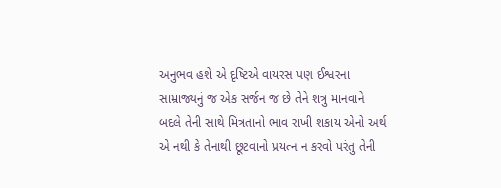અનુભવ હશે એ દૃષ્ટિએ વાયરસ પણ ઈશ્વરના સામ્રાજ્યનું જ એક સર્જન જ છે તેને શત્રુ માનવાને બદલે તેની સાથે મિત્રતાનો ભાવ રાખી શકાય એનો અર્થ એ નથી કે તેનાથી છૂટવાનો પ્રયત્ન ન કરવો પરંતુ તેની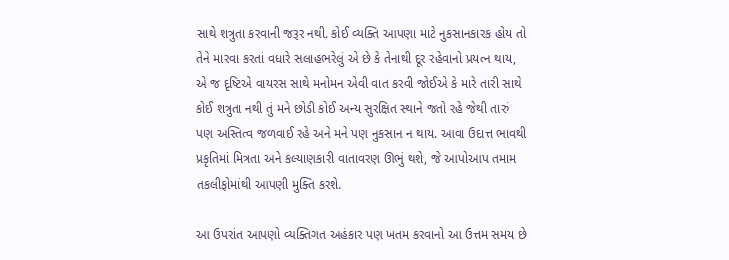સાથે શત્રુતા કરવાની જરૂર નથી. કોઈ વ્યક્તિ આપણા માટે નુકસાનકારક હોય તો તેને મારવા કરતાં વધારે સલાહભરેલું એ છે કે તેનાથી દૂર રહેવાનો પ્રયત્ન થાય, એ જ દૃષ્ટિએ વાયરસ સાથે મનોમન એવી વાત કરવી જોઈએ કે મારે તારી સાથે કોઈ શત્રુતા નથી તું મને છોડી કોઈ અન્ય સુરક્ષિત સ્થાને જતો રહે જેથી તારું પણ અસ્તિત્વ જળવાઈ રહે અને મને પણ નુકસાન ન થાય. આવા ઉદાત્ત ભાવથી પ્રકૃતિમાં મિત્રતા અને કલ્યાણકારી વાતાવરણ ઊભું થશે, જે આપોઆપ તમામ તકલીફોમાંથી આપણી મુક્તિ કરશે.

આ ઉપરાંત આપણો વ્યક્તિગત અહંકાર પણ ખતમ કરવાનો આ ઉત્તમ સમય છે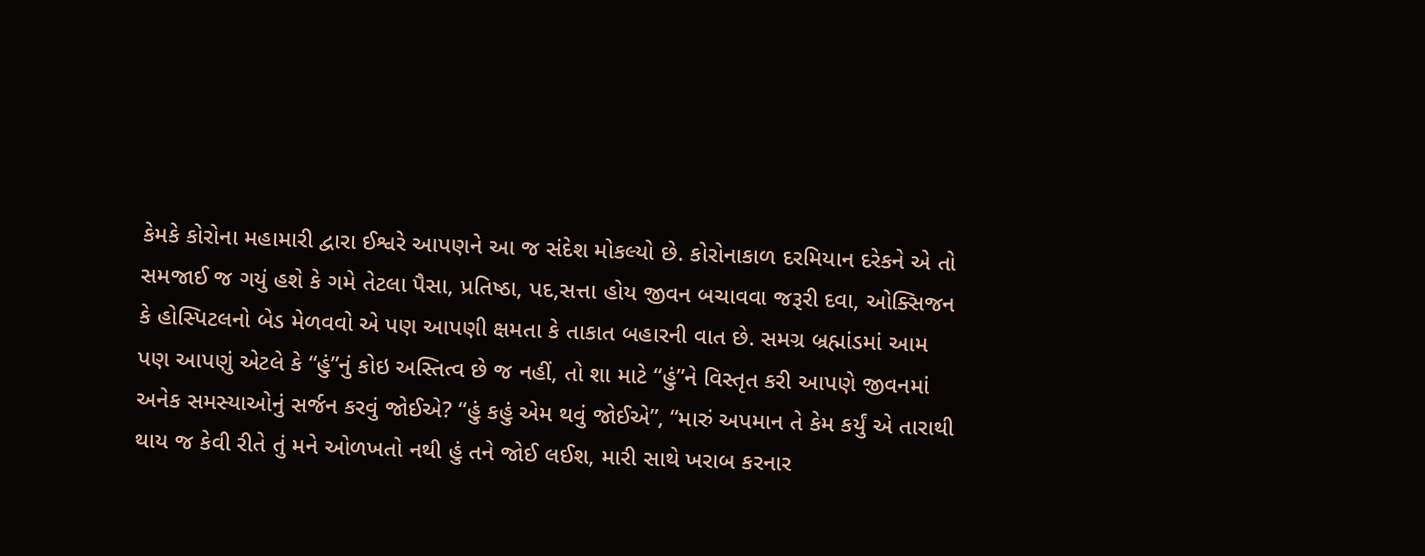કેમકે કોરોના મહામારી દ્વારા ઈશ્વરે આપણને આ જ સંદેશ મોકલ્યો છે. કોરોનાકાળ દરમિયાન દરેકને એ તો સમજાઈ જ ગયું હશે કે ગમે તેટલા પૈસા, પ્રતિષ્ઠા, પદ,સત્તા હોય જીવન બચાવવા જરૂરી દવા, ઓક્સિજન કે હોસ્પિટલનો બેડ મેળવવો એ પણ આપણી ક્ષમતા કે તાકાત બહારની વાત છે. સમગ્ર બ્રહ્માંડમાં આમ પણ આપણું એટલે કે “હું”નું કોઇ અસ્તિત્વ છે જ નહીં, તો શા માટે “હું”ને વિસ્તૃત કરી આપણે જીવનમાં અનેક સમસ્યાઓનું સર્જન કરવું જોઈએ? “હું કહું એમ થવું જોઈએ”, “મારું અપમાન તે કેમ કર્યું એ તારાથી થાય જ કેવી રીતે તું મને ઓળખતો નથી હું તને જોઈ લઈશ, મારી સાથે ખરાબ કરનાર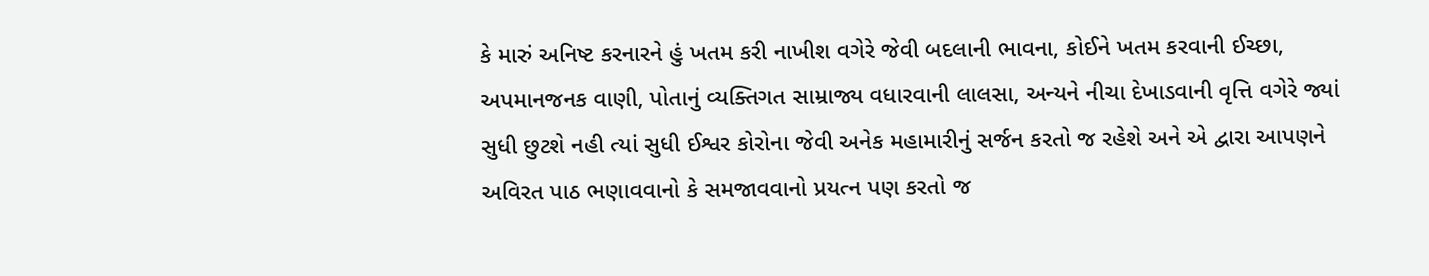કે મારું અનિષ્ટ કરનારને હું ખતમ કરી નાખીશ વગેરે જેવી બદલાની ભાવના, કોઈને ખતમ કરવાની ઈચ્છા, અપમાનજનક વાણી, પોતાનું વ્યક્તિગત સામ્રાજ્ય વધારવાની લાલસા, અન્યને નીચા દેખાડવાની વૃત્તિ વગેરે જ્યાં સુધી છુટશે નહી ત્યાં સુધી ઈશ્વર કોરોના જેવી અનેક મહામારીનું સર્જન કરતો જ રહેશે અને એ દ્વારા આપણને અવિરત પાઠ ભણાવવાનો કે સમજાવવાનો પ્રયત્ન પણ કરતો જ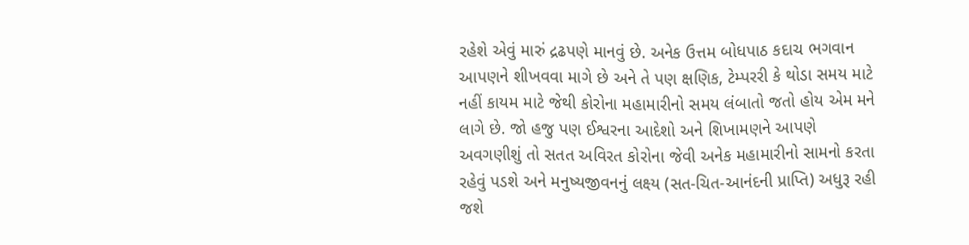રહેશે એવું મારું દ્રઢપણે માનવું છે. અનેક ઉત્તમ બોધપાઠ કદાચ ભગવાન આપણને શીખવવા માગે છે અને તે પણ ક્ષણિક, ટેમ્પરરી કે થોડા સમય માટે નહીં કાયમ માટે જેથી કોરોના મહામારીનો સમય લંબાતો જતો હોય એમ મને લાગે છે. જો હજુ પણ ઈશ્વરના આદેશો અને શિખામણને આપણે અવગણીશું તો સતત અવિરત કોરોના જેવી અનેક મહામારીનો સામનો કરતા રહેવું પડશે અને મનુષ્યજીવનનું લક્ષ્ય (સત-ચિત-આનંદની પ્રાપ્તિ) અધુરૂ રહી જશે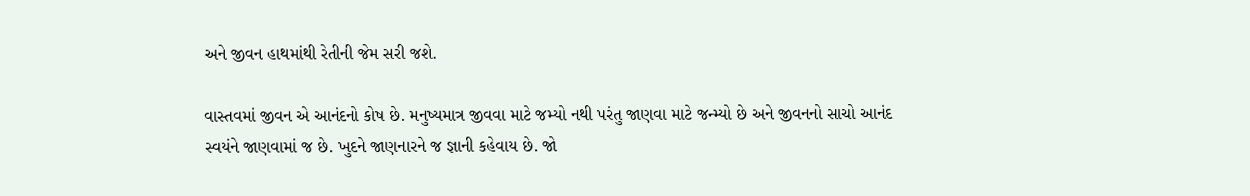અને જીવન હાથમાંથી રેતીની જેમ સરી જશે.

વાસ્તવમાં જીવન એ આનંદનો કોષ છે. મનુષ્યમાત્ર જીવવા માટે જમ્યો નથી પરંતુ જાણવા માટે જન્મ્યો છે અને જીવનનો સાચો આનંદ સ્વયંને જાણવામાં જ છે. ખુદને જાણનારને જ જ્ઞાની કહેવાય છે. જો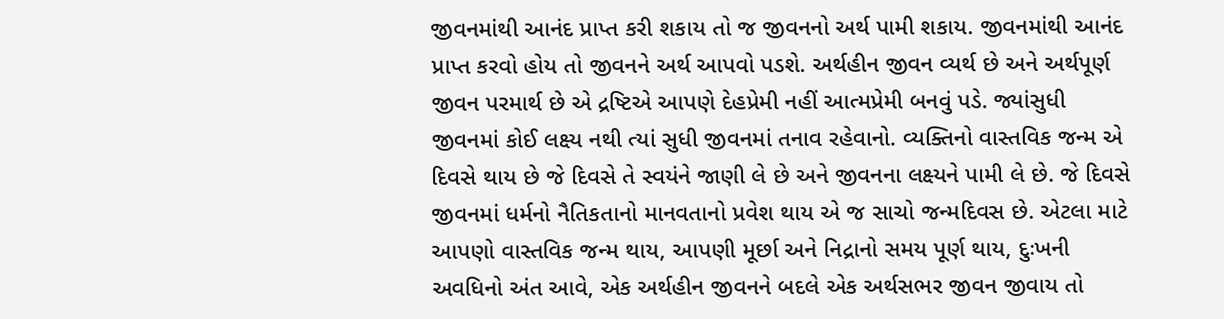જીવનમાંથી આનંદ પ્રાપ્ત કરી શકાય તો જ જીવનનો અર્થ પામી શકાય. જીવનમાંથી આનંદ પ્રાપ્ત કરવો હોય તો જીવનને અર્થ આપવો પડશે. અર્થહીન જીવન વ્યર્થ છે અને અર્થપૂર્ણ જીવન પરમાર્થ છે એ દ્રષ્ટિએ આપણે દેહપ્રેમી નહીં આત્મપ્રેમી બનવું પડે. જ્યાંસુધી જીવનમાં કોઈ લક્ષ્ય નથી ત્યાં સુધી જીવનમાં તનાવ રહેવાનો. વ્યક્તિનો વાસ્તવિક જન્મ એ દિવસે થાય છે જે દિવસે તે સ્વયંને જાણી લે છે અને જીવનના લક્ષ્યને પામી લે છે. જે દિવસે જીવનમાં ધર્મનો નૈતિકતાનો માનવતાનો પ્રવેશ થાય એ જ સાચો જન્મદિવસ છે. એટલા માટે આપણો વાસ્તવિક જન્મ થાય, આપણી મૂર્છા અને નિદ્રાનો સમય પૂર્ણ થાય, દુઃખની અવધિનો અંત આવે, એક અર્થહીન જીવનને બદલે એક અર્થસભર જીવન જીવાય તો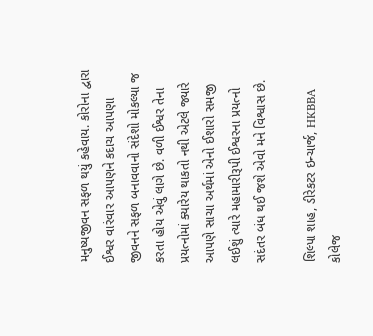મનુષ્યજીવન સફળ થયું કહેવાય. કોરોના દ્વારા ઈશ્વર વારંવાર આપણને કદાચ આપણા જીવનને સફળ બનાવવાનો સંદેશો મોકલ્યા જ કરતા હોય એવું લાગે છે. વળી ઈશ્વર તેના પ્રયત્નોમાં ક્યારેય થાકતો નથી એટલે જ્યારે આપણે સાચા અર્થમાં એનો ઈશારો સમજી લઈશું ત્યારે મહામારીરૂપી ઈશ્વરના પ્રયત્નો સદંતર બંધ થઈ જશે એવો મને વિશ્વાસ છે.

શિલ્પા શાહ, ડીરેકટર ઇન્ચાર્જ, HKBBA કોલેજ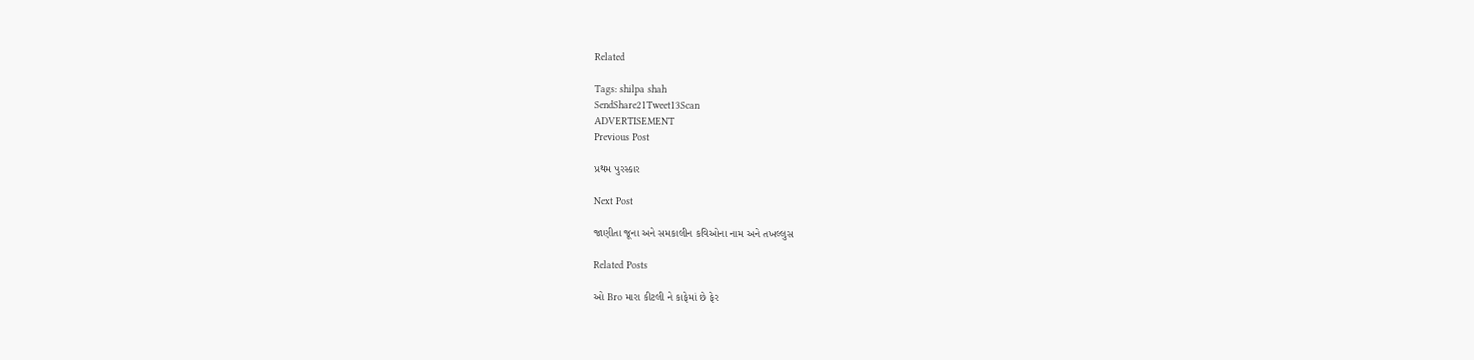Related

Tags: shilpa shah
SendShare21Tweet13Scan
ADVERTISEMENT
Previous Post

પ્રથમ પુરસ્કાર

Next Post

જાણીતા જૂના અને સમકાલીન કવિઓના નામ અને તખલ્લુસ

Related Posts

ઓ Bro મારા કીટલી ને કાફેમાં છે ફેર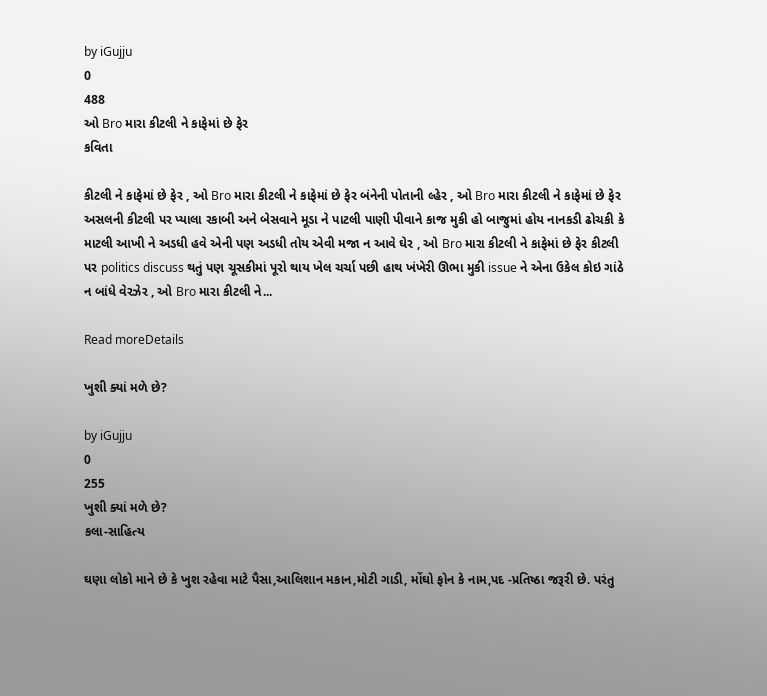by iGujju
0
488
ઓ Bro મારા કીટલી ને કાફેમાં છે ફેર
કવિતા

કીટલી ને કાફેમાં છે ફેર , ઓ Bro મારા કીટલી ને કાફેમાં છે ફેર બંનેની પોતાની લ્હેર , ઓ Bro મારા કીટલી ને કાફેમાં છે ફેર અસલની કીટલી પર પ્યાલા રકાબી અને બેસવાને મૂડા ને પાટલી પાણી પીવાને કાજ મુકી હો બાજુમાં હોય નાનકડી ઢોચકી કે માટલી આખી ને અડધી હવે એની પણ અડધી તોય એવી મજા ન આવે ઘેર , ઓ Bro મારા કીટલી ને કાફેમાં છે ફેર કીટલી પર politics discuss થતું પણ ચૂસકીમાં પૂરો થાય ખેલ ચર્ચા પછી હાથ ખંખેરી ઊભા મુકી issue ને એના ઉકેલ કોઇ ગાંઠે ન બાંધે વેરઝેર , ઓ Bro મારા કીટલી ને...

Read moreDetails

ખુશી ક્યાં મળે છે?

by iGujju
0
255
ખુશી ક્યાં મળે છે?
કલા-સાહિત્ય

ઘણા લોકો માને છે કે ખુશ રહેવા માટે પૈસા,આલિશાન મકાન,મોટી ગાડી, મોંઘો ફોન કે નામ,પદ -પ્રતિષ્ઠા જરૂરી છે. પરંતુ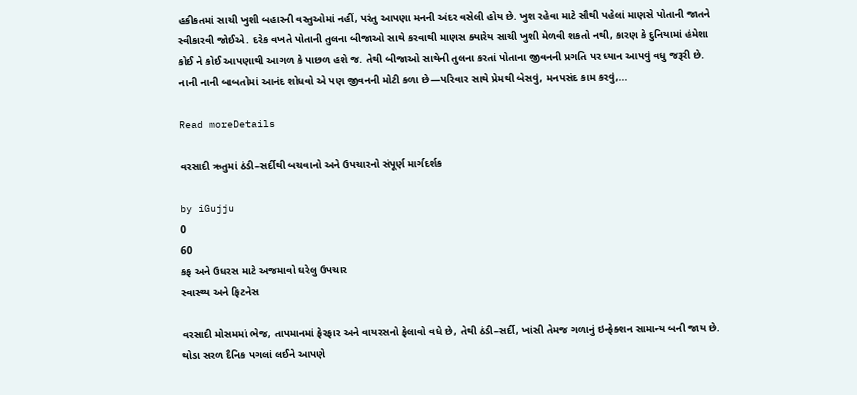હકીકતમાં સાચી ખુશી બહારની વસ્તુઓમાં નહીં, પરંતુ આપણા મનની અંદર વસેલી હોય છે. ખુશ રહેવા માટે સૌથી પહેલાં માણસે પોતાની જાતને સ્વીકારવી જોઈએ. દરેક વખતે પોતાની તુલના બીજાઓ સાથે કરવાથી માણસ ક્યારેય સાચી ખુશી મેળવી શકતો નથી, કારણ કે દુનિયામાં હંમેશા કોઈ ને કોઈ આપણાથી આગળ કે પાછળ હશે જ. તેથી બીજાઓ સાથેની તુલના કરતાં પોતાના જીવનની પ્રગતિ પર ધ્યાન આપવું વધુ જરૂરી છે. નાની નાની બાબતોમાં આનંદ શોધવો એ પણ જીવનની મોટી કળા છે—પરિવાર સાથે પ્રેમથી બેસવું, મનપસંદ કામ કરવું,...

Read moreDetails

વરસાદી ઋતુમાં ઠંડી–સર્દીથી બચવાનો અને ઉપચારનો સંપૂર્ણ માર્ગદર્શક

by iGujju
0
60
કફ અને ઉધરસ માટે અજમાવો ઘરેલુ ઉપચાર
સ્વાસ્થ્ય અને ફિટનેસ

વરસાદી મોસમમાં ભેજ, તાપમાનમાં ફેરફાર અને વાયરસનો ફેલાવો વધે છે, તેથી ઠંડી–સર્દી, ખાંસી તેમજ ગળાનું ઇન્ફેક્શન સામાન્ય બની જાય છે. થોડા સરળ દૈનિક પગલાં લઈને આપણે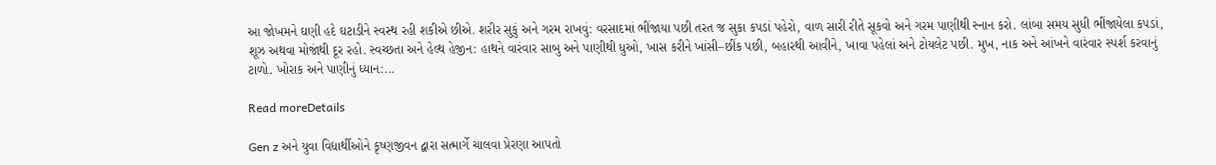આ જોખમને ઘણી હદે ઘટાડીને સ્વસ્થ રહી શકીએ છીએ. શરીર સુકું અને ગરમ રાખવું: વરસાદમાં ભીંજાયા પછી તરત જ સુકા કપડાં પહેરો, વાળ સારી રીતે સૂકવો અને ગરમ પાણીથી સ્નાન કરો. લાંબા સમય સુધી ભીંજાયેલા કપડાં, શૂઝ અથવા મોજાંથી દૂર રહો. સ્વચ્છતા અને હેલ્થ હેજીન: હાથને વારંવાર સાબુ અને પાણીથી ધુઓ, ખાસ કરીને ખાંસી–છીંક પછી, બહારથી આવીને, ખાવા પહેલાં અને ટોયલેટ પછી. મુખ, નાક અને આંખને વારંવાર સ્પર્શ કરવાનું ટાળો. ખોરાક અને પાણીનું ધ્યાન:...

Read moreDetails

Gen z અને યુવા વિદ્યાર્થીઓને કૃષ્ણજીવન દ્વારા સત્માર્ગે ચાલવા પ્રેરણા આપતો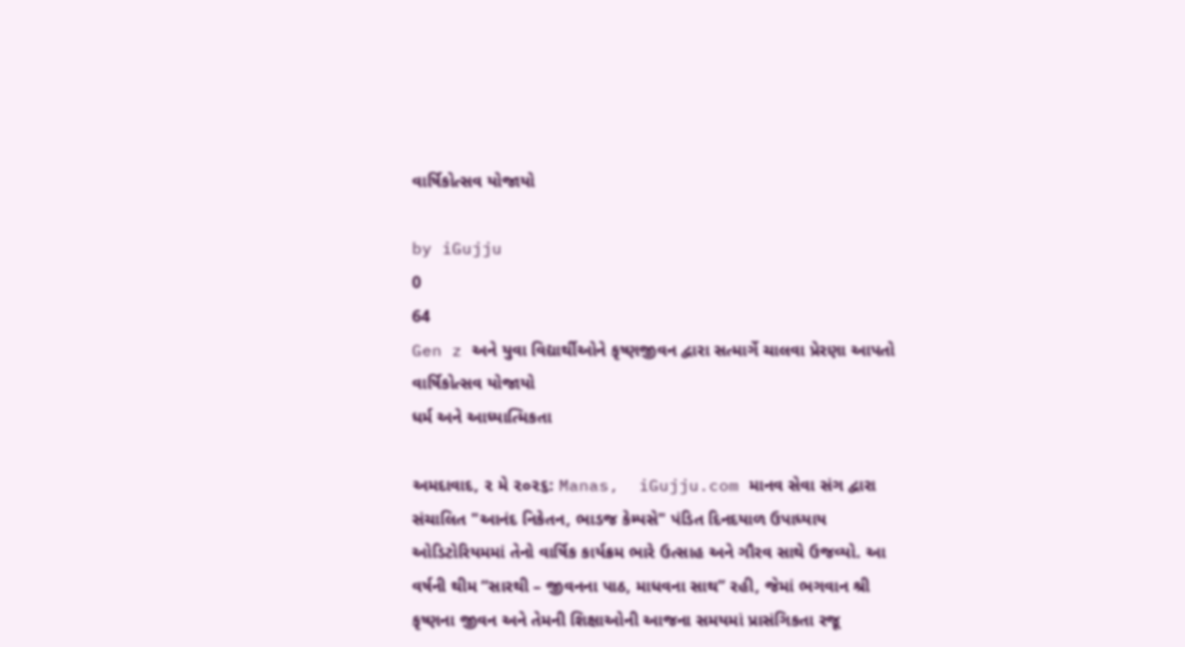વાર્ષિકોત્સવ યોજાયો

by iGujju
0
64
Gen z અને યુવા વિદ્યાર્થીઓને કૃષ્ણજીવન દ્વારા સત્માર્ગે ચાલવા પ્રેરણા આપતો વાર્ષિકોત્સવ યોજાયો
ધર્મ અને આધ્યાત્મિકતા

અમદાવાદ, ૨ મે ૨૦૨૬: Manas,  iGujju.com માનવ સેવા સંગ દ્વારા સંચાલિત "આનંદ નિકેતન, ભાડજ કેમ્પસે" પંડિત દિનદયાળ ઉપાધ્યાય ઓડિટોરિયમમાં તેનો વાર્ષિક કાર્યક્રમ ભારે ઉત્સાહ અને ગૌરવ સાથે ઉજવ્યો. આ વર્ષની થીમ “સારથી – જીવનના પાઠ, માધવના સાથ” રહી, જેમાં ભગવાન શ્રી કૃષ્ણના જીવન અને તેમની શિક્ષાઓની આજના સમયમાં પ્રાસંગિકતા રજૂ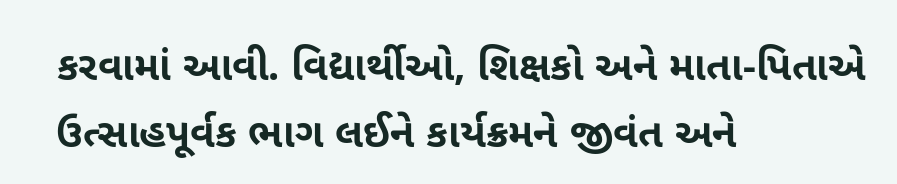કરવામાં આવી. વિદ્યાર્થીઓ, શિક્ષકો અને માતા-પિતાએ ઉત્સાહપૂર્વક ભાગ લઈને કાર્યક્રમને જીવંત અને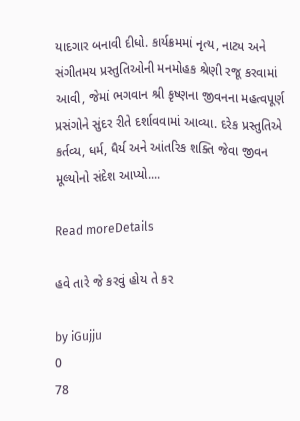યાદગાર બનાવી દીધો. કાર્યક્રમમાં નૃત્ય, નાટ્ય અને સંગીતમય પ્રસ્તુતિઓની મનમોહક શ્રેણી રજૂ કરવામાં આવી, જેમાં ભગવાન શ્રી કૃષ્ણના જીવનના મહત્વપૂર્ણ પ્રસંગોને સુંદર રીતે દર્શાવવામાં આવ્યા. દરેક પ્રસ્તુતિએ કર્તવ્ય, ધર્મ, ધૈર્ય અને આંતરિક શક્તિ જેવા જીવન મૂલ્યોનો સંદેશ આપ્યો....

Read moreDetails

હવે તારે જે કરવું હોય તે કર

by iGujju
0
78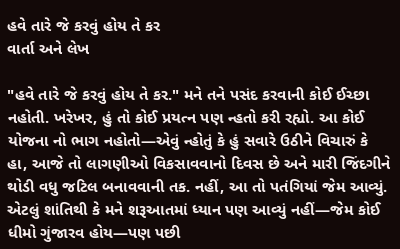હવે તારે જે કરવું હોય તે કર
વાર્તા અને લેખ

"હવે તારે જે કરવું હોય તે કર." મને તને પસંદ કરવાની કોઈ ઈચ્છા નહોતી. ખરેખર, હું તો કોઈ પ્રયત્ન પણ ન્હતો કરી રહ્યો. આ કોઈ યોજના નો ભાગ નહોતો—એવું ન્હોતું કે હું સવારે ઉઠીને વિચારું કે હા, આજે તો લાગણીઓ વિકસાવવાનો દિવસ છે અને મારી જિંદગીને થોડી વધુ જટિલ બનાવવાની તક. નહીં, આ તો પતંગિયાં જેમ આવ્યું. એટલું શાંતિથી કે મને શરૂઆતમાં ધ્યાન પણ આવ્યું નહીં—જેમ કોઈ ધીમો ગુંજારવ હોય—પણ પછી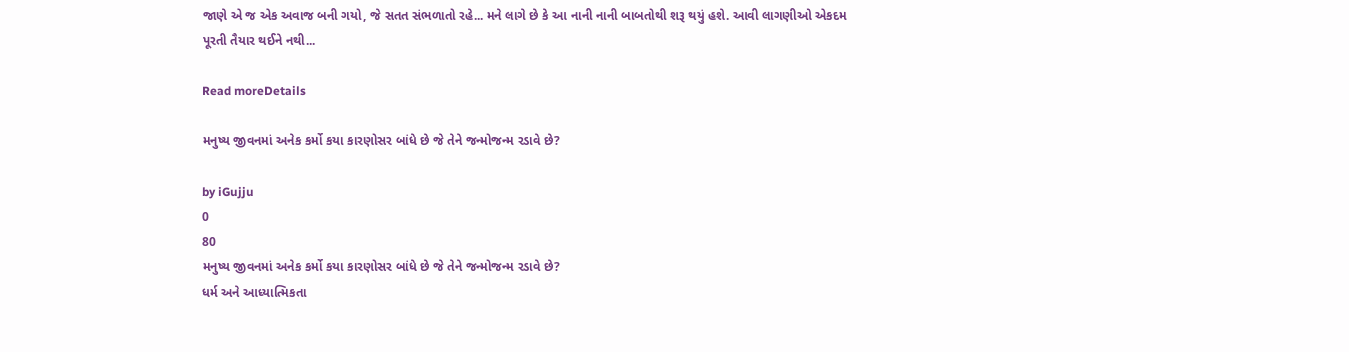જાણે એ જ એક અવાજ બની ગયો, જે સતત સંભળાતો રહે... મને લાગે છે કે આ નાની નાની બાબતોથી શરૂ થયું હશે. આવી લાગણીઓ એકદમ પૂરતી તૈયાર થઈને નથી...

Read moreDetails

મનુષ્ય જીવનમાં અનેક કર્મો કયા કારણોસર બાંધે છે જે તેને જન્મોજન્મ રડાવે છે?

by iGujju
0
80
મનુષ્ય જીવનમાં અનેક કર્મો કયા કારણોસર બાંધે છે જે તેને જન્મોજન્મ રડાવે છે?
ધર્મ અને આધ્યાત્મિકતા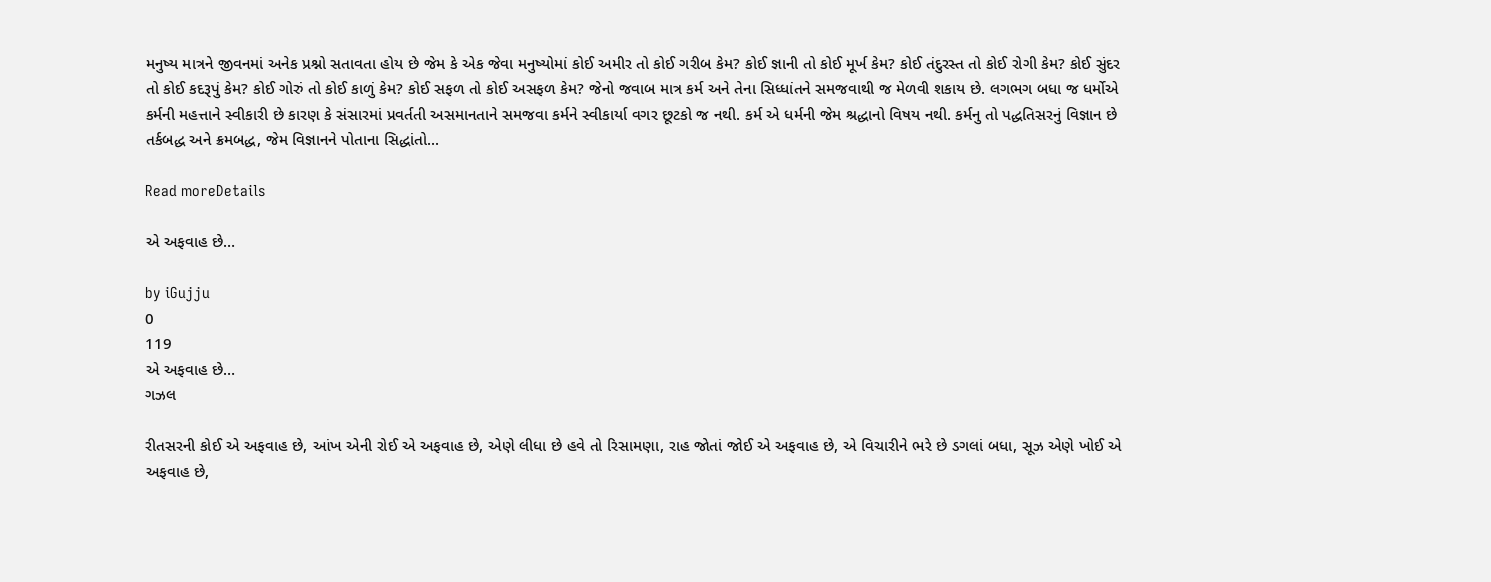મનુષ્ય માત્રને જીવનમાં અનેક પ્રશ્નો સતાવતા હોય છે જેમ કે એક જેવા મનુષ્યોમાં કોઈ અમીર તો કોઈ ગરીબ કેમ? કોઈ જ્ઞાની તો કોઈ મૂર્ખ કેમ? કોઈ તંદુરસ્ત તો કોઈ રોગી કેમ? કોઈ સુંદર તો કોઈ કદરૂપું કેમ? કોઈ ગોરું તો કોઈ કાળું કેમ? કોઈ સફળ તો કોઈ અસફળ કેમ? જેનો જવાબ માત્ર કર્મ અને તેના સિધ્ધાંતને સમજવાથી જ મેળવી શકાય છે. લગભગ બધા જ ધર્મોએ કર્મની મહત્તાને સ્વીકારી છે કારણ કે સંસારમાં પ્રવર્તતી અસમાનતાને સમજવા કર્મને સ્વીકાર્યા વગર છૂટકો જ નથી. કર્મ એ ધર્મની જેમ શ્રદ્ધાનો વિષય નથી. કર્મનુ તો પદ્ધતિસરનું વિજ્ઞાન છે તર્કબદ્ધ અને ક્રમબદ્ધ, જેમ વિજ્ઞાનને પોતાના સિદ્ધાંતો...

Read moreDetails

એ અફવાહ છે…

by iGujju
0
119
એ અફવાહ છે…
ગઝલ

રીતસરની કોઈ એ અફવાહ છે, આંખ એની રોઈ એ અફવાહ છે, એણે લીધા છે હવે તો રિસામણા, રાહ જોતાં જોઈ એ અફવાહ છે, એ વિચારીને ભરે છે ડગલાં બધા, સૂઝ એણે ખોઈ એ અફવાહ છે,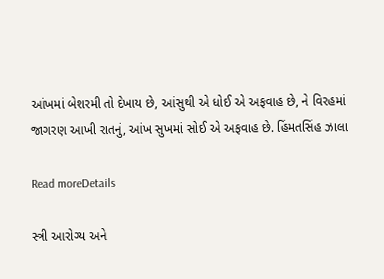આંખમાં બેશરમી તો દેખાય છે, આંસુથી એ ધોઈ એ અફવાહ છે, ને વિરહમાં જાગરણ આખી રાતનું, આંખ સુખમાં સોઈ એ અફવાહ છે. હિંમતસિંહ ઝાલા

Read moreDetails

સ્ત્રી આરોગ્ય અને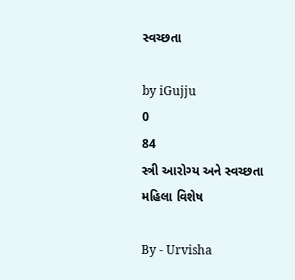સ્વચ્છતા

by iGujju
0
84
સ્ત્રી આરોગ્ય અને સ્વચ્છતા
મહિલા વિશેષ

By - Urvisha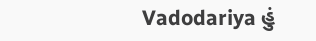Vadodariya હું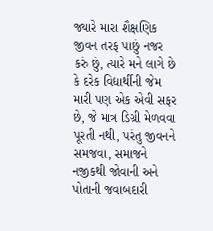જ્યારે મારા શૈક્ષણિક જીવન તરફ પાછું નજર કરું છું, ત્યારે મને લાગે છે કે દરેક વિદ્યાર્થીની જેમ મારી પણ એક એવી સફર છે, જે માત્ર ડિગ્રી મેળવવા પૂરતી નથી, પરંતુ જીવનને સમજવા, સમાજને નજીકથી જોવાની અને પોતાની જવાબદારી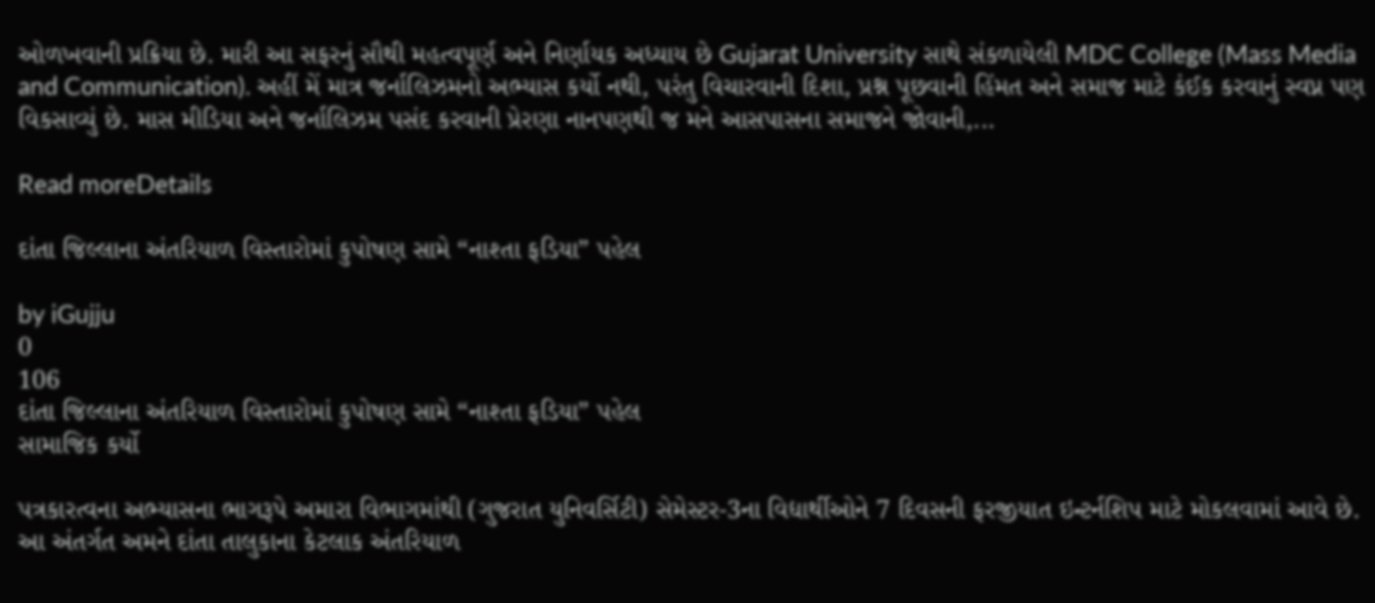ઓળખવાની પ્રક્રિયા છે. મારી આ સફરનું સૌથી મહત્વપૂર્ણ અને નિર્ણાયક અધ્યાય છે Gujarat University સાથે સંકળાયેલી MDC College (Mass Media and Communication). અહીં મેં માત્ર જર્નાલિઝમનો અભ્યાસ કર્યો નથી, પરંતુ વિચારવાની દિશા, પ્રશ્ન પૂછવાની હિંમત અને સમાજ માટે કંઈક કરવાનું સ્વપ્ન પણ વિકસાવ્યું છે. માસ મીડિયા અને જર્નાલિઝમ પસંદ કરવાની પ્રેરણા નાનપણથી જ મને આસપાસના સમાજને જોવાની,...

Read moreDetails

દાંતા જિલ્લાના અંતરિયાળ વિસ્તારોમાં કુપોષણ સામે “નાશ્તા ફડિયા” પહેલ

by iGujju
0
106
દાંતા જિલ્લાના અંતરિયાળ વિસ્તારોમાં કુપોષણ સામે “નાશ્તા ફડિયા” પહેલ
સામાજિક કર્યો

પત્રકારત્વના અભ્યાસના ભાગરૂપે અમારા વિભાગમાંથી (ગુજરાત યુનિવર્સિટી) સેમેસ્ટર-3ના વિદ્યાર્થીઓને 7 દિવસની ફરજીયાત ઇન્ટર્નશિપ માટે મોકલવામાં આવે છે. આ અંતર્ગત અમને દાંતા તાલુકાના કેટલાક અંતરિયાળ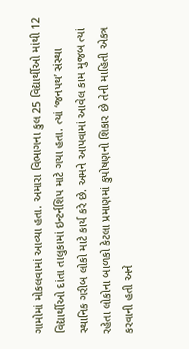ગામોમાં મોકલવામાં આવ્યા હતા. અમારા વિભાગના કુલ 25 વિદ્યાર્થીઓ માંથી 12 વિદ્યાર્થીઓ દાંતા તાલુકામાં ઇન્ટર્નશિપ માટે ગયા હતા. ત્યાં ‘જનપથ’ સંસ્થા સ્થાનિક ગરીબ લોકો માટે કાર્ય કરે છે. અમને આપવામાં આવેલ કામ મુજબ ત્યાં રહેતા લોકોના બાળકો કેટલા પ્રમાણમાં કુપોષણનો શિકાર છે તેની માહિતી એકત્ર કરવાની હતી અને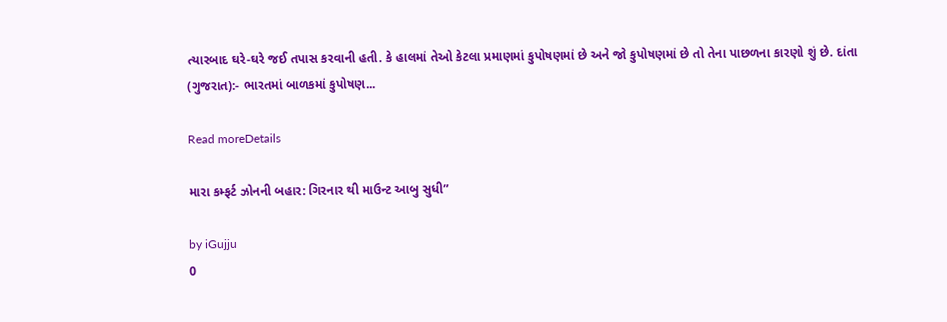ત્યારબાદ ઘરે-ઘરે જઈ તપાસ કરવાની હતી. કે હાલમાં તેઓ કેટલા પ્રમાણમાં કુપોષણમાં છે અને જો કુપોષણમાં છે તો તેના પાછળના કારણો શું છે. દાંતા (ગુજરાત):- ભારતમાં બાળકમાં કુપોષણ...

Read moreDetails

મારા કમ્ફર્ટ ઝોનની બહાર: ગિરનાર થી માઉન્ટ આબુ સુધી”

by iGujju
0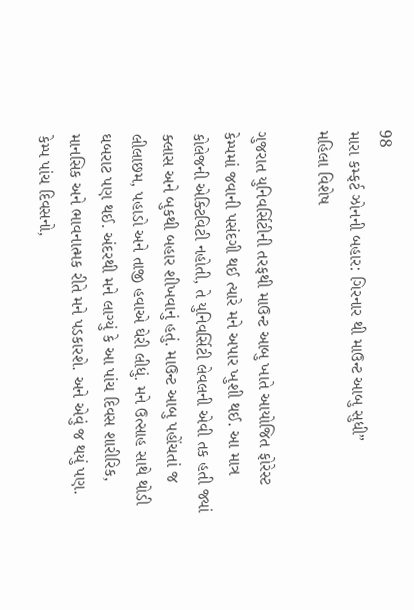98
મારા કમ્ફર્ટ ઝોનની બહાર: ગિરનાર થી માઉન્ટ આબુ સુધી”
મહિલા વિશેષ

ગુજરાત યુનિવર્સિટીની તરફથી માઉન્ટ આબુ ખાતે આયોજિત ફોરેસ્ટ કેમ્પમાં જવાની પસંદગી થઈ ત્યારે મને અપાર ખુશી થઈ. આ માત્ર કોલેજની એક્ટિવિટી નહોતી, તે યુનિવર્સિટી લેવલની એવી તક હતી જ્યાં ક્લાસ અને બુકથી બહાર શીખવાનું હતું. માઉન્ટ આબુ પહોંચતાં જ લીલાછમ, પહાડો અને તાજી હવાએ ઘેરી લીધું. મને ઉત્સાહ સાથે થોડી ઘબરાટ પણ થઈ. અંદરથી મને લાગ્યું કે આ પાંચ દિવસ શારીરિક, માનસિક અને ભાવનાત્મક રીતે મને પડકારશે. અને એવું જ થયું પણ. કેમ્પ પાંચ દિવસનો,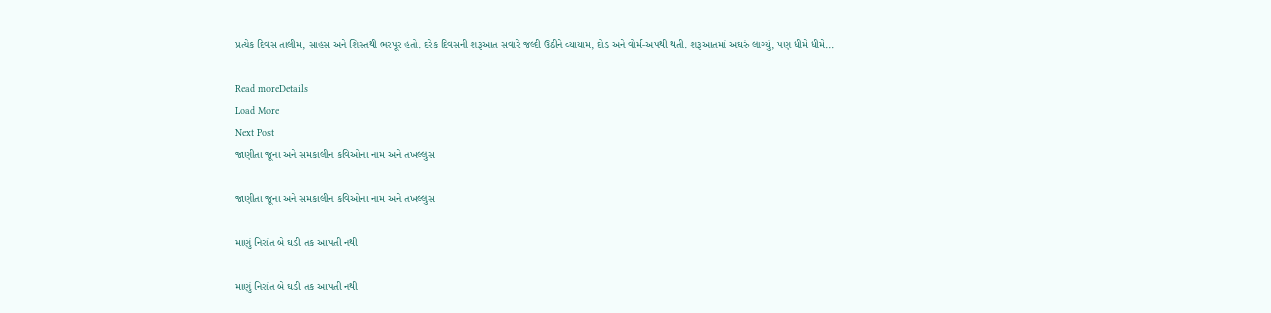પ્રત્યેક દિવસ તાલીમ, સાહસ અને શિસ્તથી ભરપૂર હતો. દરેક દિવસની શરૂઆત સવારે જલ્દી ઉઠીને વ્યાયામ, દોડ અને વોર્મ-અપથી થતી. શરૂઆતમાં અઘરું લાગ્યું, પણ ધીમે ધીમે...

Read moreDetails
Load More
Next Post
જાણીતા જૂના અને સમકાલીન કવિઓના નામ અને તખલ્લુસ

જાણીતા જૂના અને સમકાલીન કવિઓના નામ અને તખલ્લુસ

માણું નિરાંત બે ઘડી તક આપતી નથી

માણું નિરાંત બે ઘડી તક આપતી નથી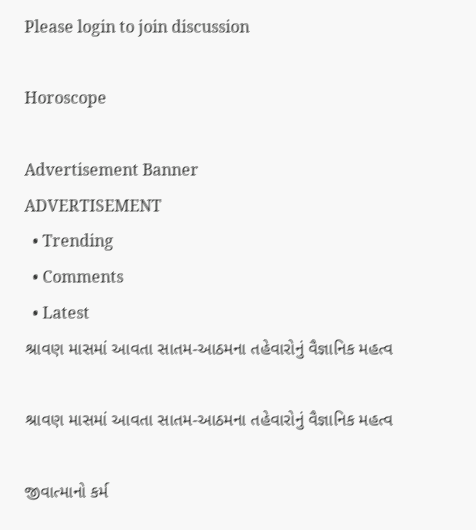Please login to join discussion

Horoscope

Advertisement Banner
ADVERTISEMENT
  • Trending
  • Comments
  • Latest
શ્રાવણ માસમાં આવતા સાતમ-આઠમના તહેવારોનું વૈજ્ઞાનિક મહત્વ

શ્રાવણ માસમાં આવતા સાતમ-આઠમના તહેવારોનું વૈજ્ઞાનિક મહત્વ

જીવાત્માનો કર્મ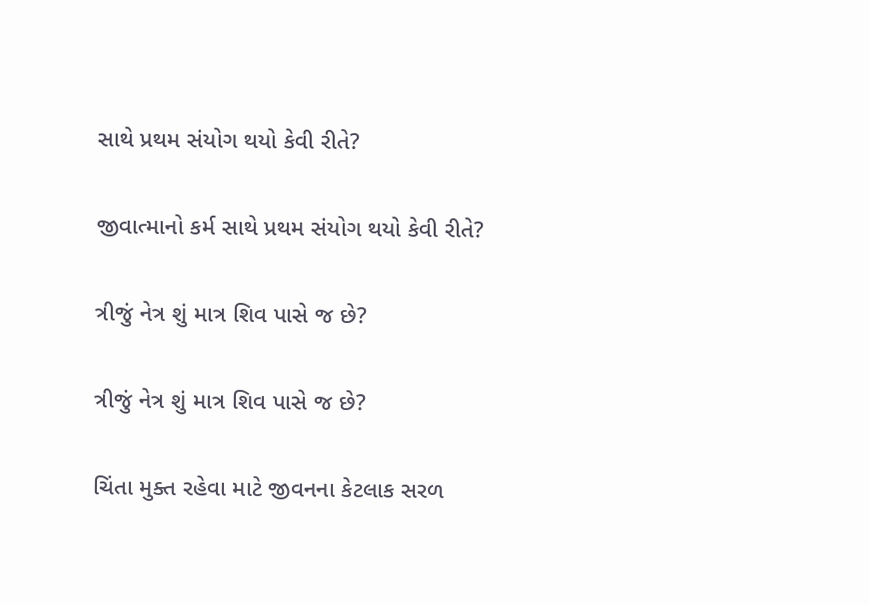સાથે પ્રથમ સંયોગ થયો કેવી રીતે?

જીવાત્માનો કર્મ સાથે પ્રથમ સંયોગ થયો કેવી રીતે?

ત્રીજું નેત્ર શું માત્ર શિવ પાસે જ છે?

ત્રીજું નેત્ર શું માત્ર શિવ પાસે જ છે?

ચિંતા મુક્ત રહેવા માટે જીવનના કેટલાક સરળ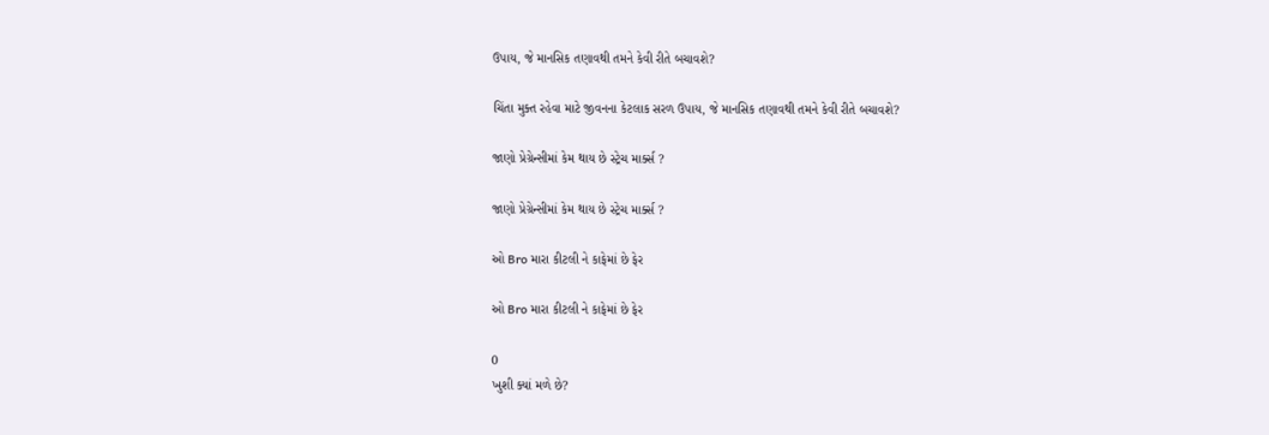ઉપાય, જે માનસિક તણાવથી તમને કેવી રીતે બચાવશે?

ચિંતા મુક્ત રહેવા માટે જીવનના કેટલાક સરળ ઉપાય, જે માનસિક તણાવથી તમને કેવી રીતે બચાવશે?

જાણો પ્રેગ્રેન્સીમાં કેમ થાય છે સ્ટ્રેચ માર્ક્સ ?

જાણો પ્રેગ્રેન્સીમાં કેમ થાય છે સ્ટ્રેચ માર્ક્સ ?

ઓ Bro મારા કીટલી ને કાફેમાં છે ફેર

ઓ Bro મારા કીટલી ને કાફેમાં છે ફેર

0
ખુશી ક્યાં મળે છે?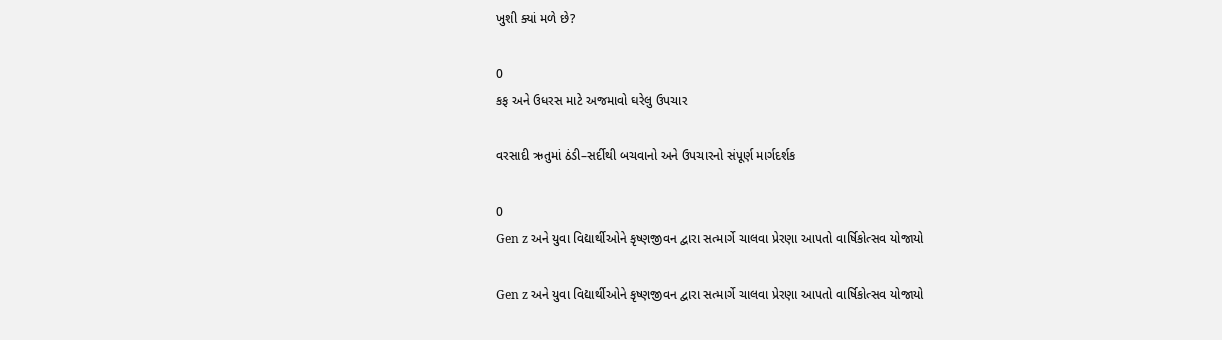ખુશી ક્યાં મળે છે?

0
કફ અને ઉધરસ માટે અજમાવો ઘરેલુ ઉપચાર

વરસાદી ઋતુમાં ઠંડી–સર્દીથી બચવાનો અને ઉપચારનો સંપૂર્ણ માર્ગદર્શક

0
Gen z અને યુવા વિદ્યાર્થીઓને કૃષ્ણજીવન દ્વારા સત્માર્ગે ચાલવા પ્રેરણા આપતો વાર્ષિકોત્સવ યોજાયો

Gen z અને યુવા વિદ્યાર્થીઓને કૃષ્ણજીવન દ્વારા સત્માર્ગે ચાલવા પ્રેરણા આપતો વાર્ષિકોત્સવ યોજાયો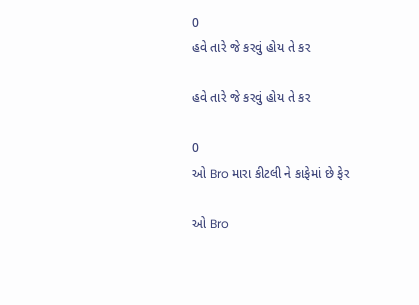0
હવે તારે જે કરવું હોય તે કર

હવે તારે જે કરવું હોય તે કર

0
ઓ Bro મારા કીટલી ને કાફેમાં છે ફેર

ઓ Bro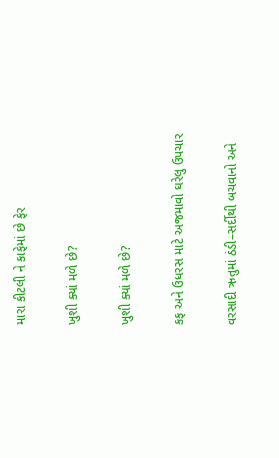મારા કીટલી ને કાફેમાં છે ફેર

ખુશી ક્યાં મળે છે?

ખુશી ક્યાં મળે છે?

કફ અને ઉધરસ માટે અજમાવો ઘરેલુ ઉપચાર

વરસાદી ઋતુમાં ઠંડી–સર્દીથી બચવાનો અને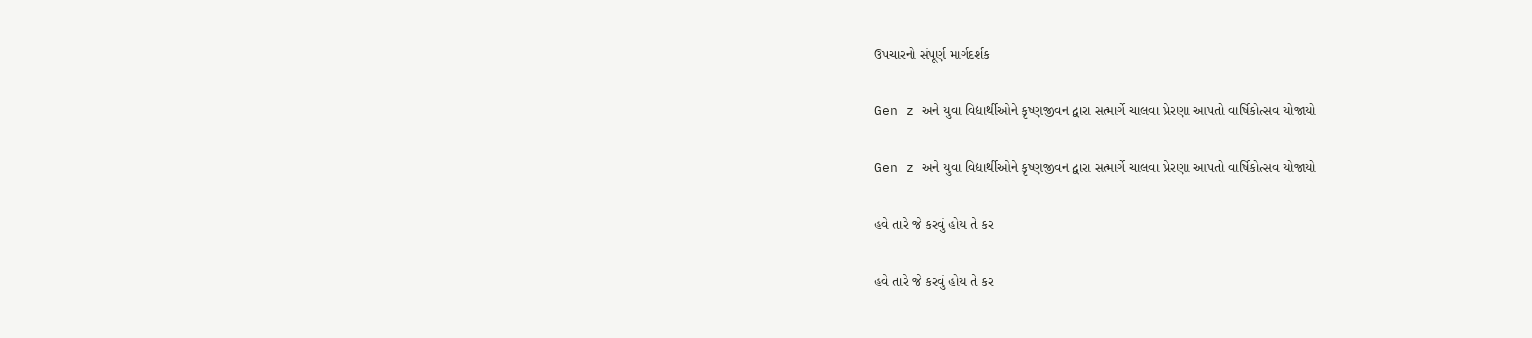ઉપચારનો સંપૂર્ણ માર્ગદર્શક

Gen z અને યુવા વિદ્યાર્થીઓને કૃષ્ણજીવન દ્વારા સત્માર્ગે ચાલવા પ્રેરણા આપતો વાર્ષિકોત્સવ યોજાયો

Gen z અને યુવા વિદ્યાર્થીઓને કૃષ્ણજીવન દ્વારા સત્માર્ગે ચાલવા પ્રેરણા આપતો વાર્ષિકોત્સવ યોજાયો

હવે તારે જે કરવું હોય તે કર

હવે તારે જે કરવું હોય તે કર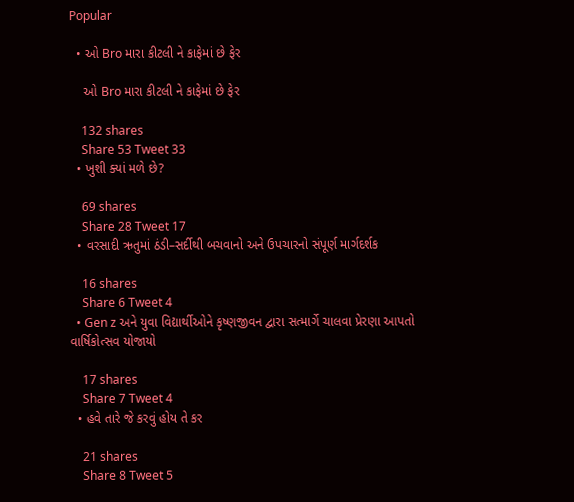Popular

  • ઓ Bro મારા કીટલી ને કાફેમાં છે ફેર

    ઓ Bro મારા કીટલી ને કાફેમાં છે ફેર

    132 shares
    Share 53 Tweet 33
  • ખુશી ક્યાં મળે છે?

    69 shares
    Share 28 Tweet 17
  • વરસાદી ઋતુમાં ઠંડી–સર્દીથી બચવાનો અને ઉપચારનો સંપૂર્ણ માર્ગદર્શક

    16 shares
    Share 6 Tweet 4
  • Gen z અને યુવા વિદ્યાર્થીઓને કૃષ્ણજીવન દ્વારા સત્માર્ગે ચાલવા પ્રેરણા આપતો વાર્ષિકોત્સવ યોજાયો

    17 shares
    Share 7 Tweet 4
  • હવે તારે જે કરવું હોય તે કર

    21 shares
    Share 8 Tweet 5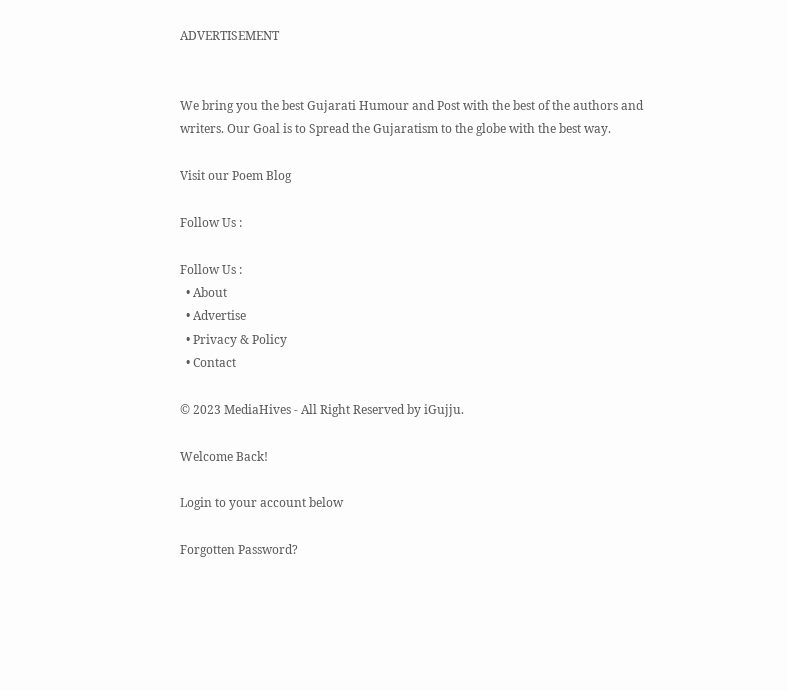ADVERTISEMENT


We bring you the best Gujarati Humour and Post with the best of the authors and writers. Our Goal is to Spread the Gujaratism to the globe with the best way.

Visit our Poem Blog

Follow Us :

Follow Us :
  • About
  • Advertise
  • Privacy & Policy
  • Contact

© 2023 MediaHives - All Right Reserved by iGujju.

Welcome Back!

Login to your account below

Forgotten Password?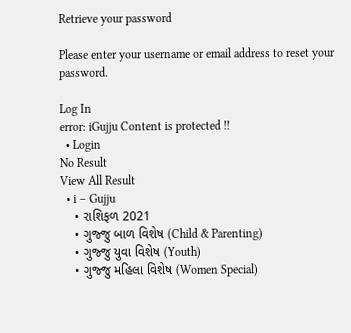Retrieve your password

Please enter your username or email address to reset your password.

Log In
error: iGujju Content is protected !!
  • Login
No Result
View All Result
  • i – Gujju
    • રાશિફળ 2021
    • ગુજ્જુ બાળ વિશેષ (Child & Parenting)
    • ગુજ્જુ યુવા વિશેષ (Youth)
    • ગુજ્જુ મહિલા વિશેષ (Women Special)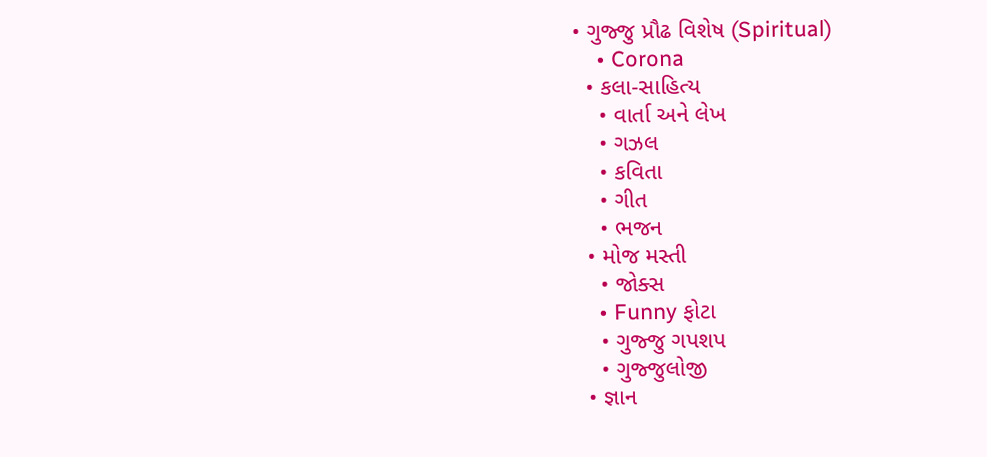• ગુજ્જુ પ્રૌઢ વિશેષ (Spiritual)
    • Corona
  • કલા-સાહિત્ય
    • વાર્તા અને લેખ
    • ગઝલ
    • કવિતા
    • ગીત
    • ભજન
  • મોજ મસ્તી
    • જોક્સ
    • Funny ફોટા
    • ગુજ્જુ ગપશપ
    • ગુજ્જુલોજી
  • જ્ઞાન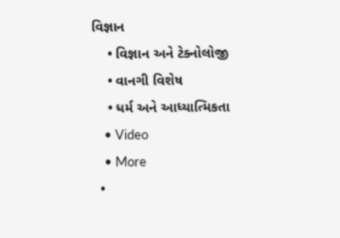વિજ્ઞાન
    • વિજ્ઞાન અને ટેક્નોલોજી
    • વાનગી વિશેષ
    • ધર્મ અને આધ્યાત્મિકતા
    • Video
    • More
  •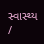સ્વાસ્થ્ય /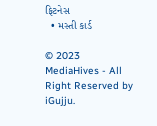ફિટનેસ
  • મસ્તી કાર્ડ

© 2023 MediaHives - All Right Reserved by iGujju.